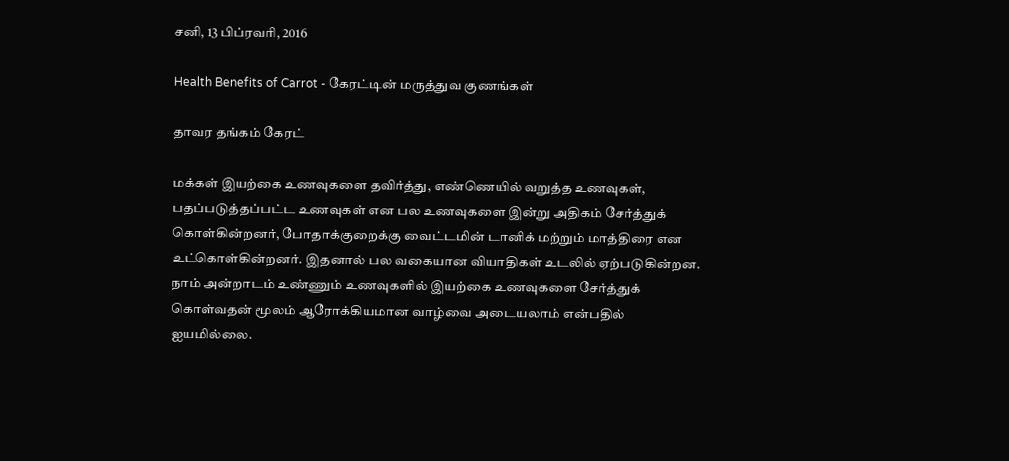சனி, 13 பிப்ரவரி, 2016

Health Benefits of Carrot - கேரட்டின் மருத்துவ குணங்கள்

தாவர தங்கம் கேரட்

மக்கள் இயற்கை உணவுகளை தவிர்த்து, எண்ணெயில் வறுத்த உணவுகள், பதப்படுத்தப்பட்ட உணவுகள் என பல உணவுகளை இன்று அதிகம் சேர்த்துக் கொள்கின்றனர், போதாக்குறைக்கு வைட்டமின் டானிக் மற்றும் மாத்திரை என உட்கொள்கின்றனர். இதனால் பல வகையான வியாதிகள் உடலில் ஏற்படுகின்றன. நாம் அன்றாடம் உண்ணும் உணவுகளில் இயற்கை உணவுகளை சேர்த்துக் கொள்வதன் மூலம் ஆரோக்கியமான வாழ்வை அடையலாம் என்பதில் ஐயமில்லை.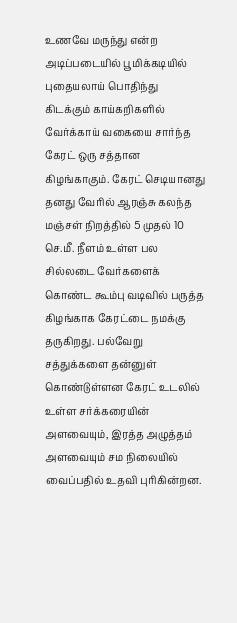உணவே மருந்து என்ற அடிப்படையில் பூமிக்கடியில் புதையலாய் பொதிந்து கிடக்கும் காய்கறிகளில் வேர்க்காய் வகையை சார்ந்த கேரட் ஒரு சத்தான கிழங்காகும். கேரட் செடியானது தனது வேரில் ஆரஞ்சு கலந்த மஞ்சள் நிறத்தில் 5 முதல் 10 செ.மீ. நீளம் உள்ள பல சில்லடை வேர்களைக் கொண்ட கூம்பு வடிவில் பருத்த கிழங்காக கேரட்டை நமக்கு தருகிறது. பல்வேறு சத்துக்களை தன்னுள் கொண்டுள்ளன கேரட் உடலில் உள்ள சர்க்கரையின் அளவையும், இரத்த அழுத்தம் அளவையும் சம நிலையில் வைப்பதில் உதவி புரிகின்றன.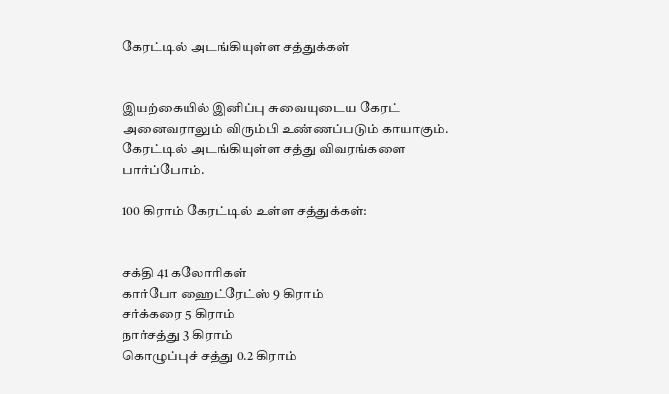கேரட்டில் அடங்கியுள்ள சத்துக்கள்


இயற்கையில் இனிப்பு சுவையுடைய கேரட் அனைவராலும் விரும்பி உண்ணப்படும் காயாகும். கேரட்டில் அடங்கியுள்ள சத்து விவரங்களை பார்ப்போம்.

100 கிராம் கேரட்டில் உள்ள சத்துக்கள்:


சக்தி 41 கலோரிகள்
கார்போ ஹைட்ரேட்ஸ் 9 கிராம்
சர்க்கரை 5 கிராம்
நார்சத்து 3 கிராம்
கொழுப்புச் சத்து 0.2 கிராம்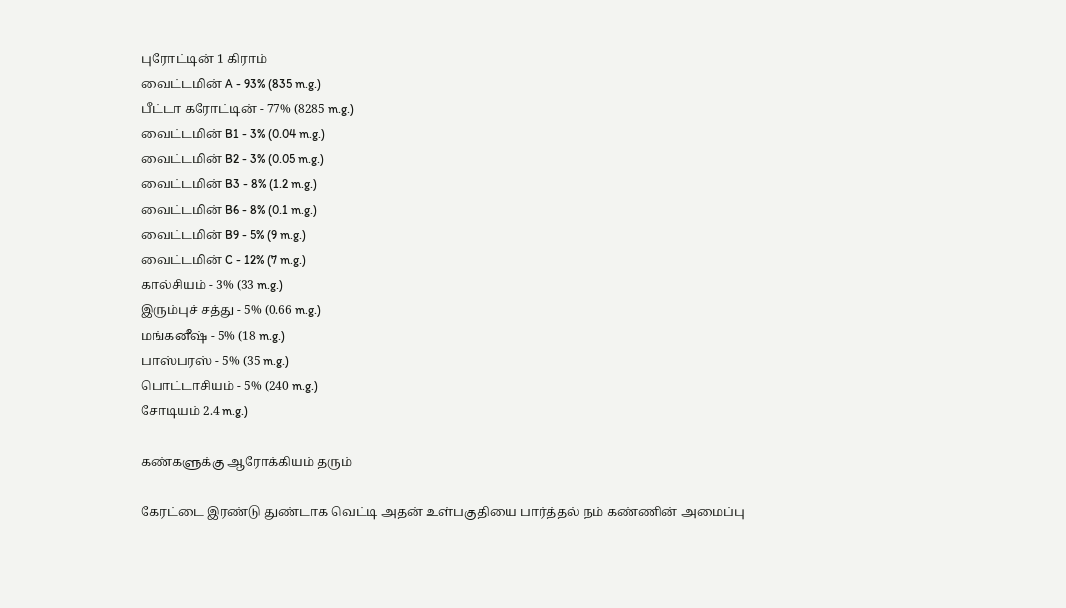புரோட்டின் 1 கிராம்
வைட்டமின் A - 93% (835 m.g.)
பீட்டா கரோட்டின் - 77% (8285 m.g.)
வைட்டமின் B1 - 3% (0.04 m.g.)
வைட்டமின் B2 - 3% (0.05 m.g.)
வைட்டமின் B3 - 8% (1.2 m.g.)
வைட்டமின் B6 - 8% (0.1 m.g.)
வைட்டமின் B9 - 5% (9 m.g.)
வைட்டமின் C - 12% (7 m.g.)
கால்சியம் - 3% (33 m.g.)
இரும்புச் சத்து - 5% (0.66 m.g.)
மங்கனீஷ் - 5% (18 m.g.)
பாஸ்பரஸ் - 5% (35 m.g.)
பொட்டாசியம் - 5% (240 m.g.)
சோடியம் 2.4 m.g.)

கண்களுக்கு ஆரோக்கியம் தரும்

கேரட்டை இரண்டு துண்டாக வெட்டி அதன் உள்பகுதியை பார்த்தல் நம் கண்ணின் அமைப்பு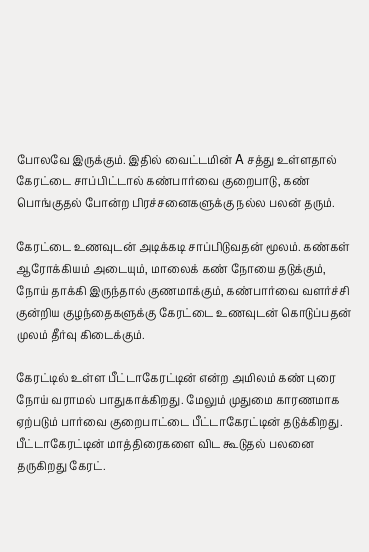போலவே இருக்கும். இதில் வைட்டமின் A சத்து உள்ளதால் கேரட்டை சாப்பிட்டால் கண்பார்வை குறைபாடு, கண் பொங்குதல் போன்ற பிரச்சனைகளுக்கு நல்ல பலன் தரும்.

கேரட்டை உணவுடன் அடிக்கடி சாப்பிடுவதன் மூலம். கண்கள் ஆரோக்கியம் அடையும், மாலைக் கண் நோயை தடுக்கும், நோய் தாக்கி இருந்தால் குணமாக்கும், கண்பார்வை வளர்ச்சி குன்றிய குழந்தைகளுக்கு கேரட்டை உணவுடன் கொடுப்பதன் முலம் தீர்வு கிடைக்கும்.

கேரட்டில் உள்ள பீட்டாகேரட்டின் என்ற அமிலம் கண் புரை நோய் வராமல் பாதுகாக்கிறது. மேலும் முதுமை காரணமாக ஏற்படும் பார்வை குறைபாட்டை பீட்டாகேரட்டின் தடுக்கிறது. பீட்டாகேரட்டின் மாத்திரைகளை விட கூடுதல் பலனை தருகிறது கேரட்.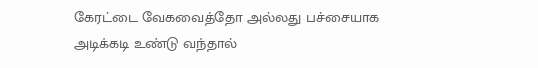கேரட்டை வேகவைத்தோ அல்லது பச்சையாக அடிக்கடி உண்டு வந்தால்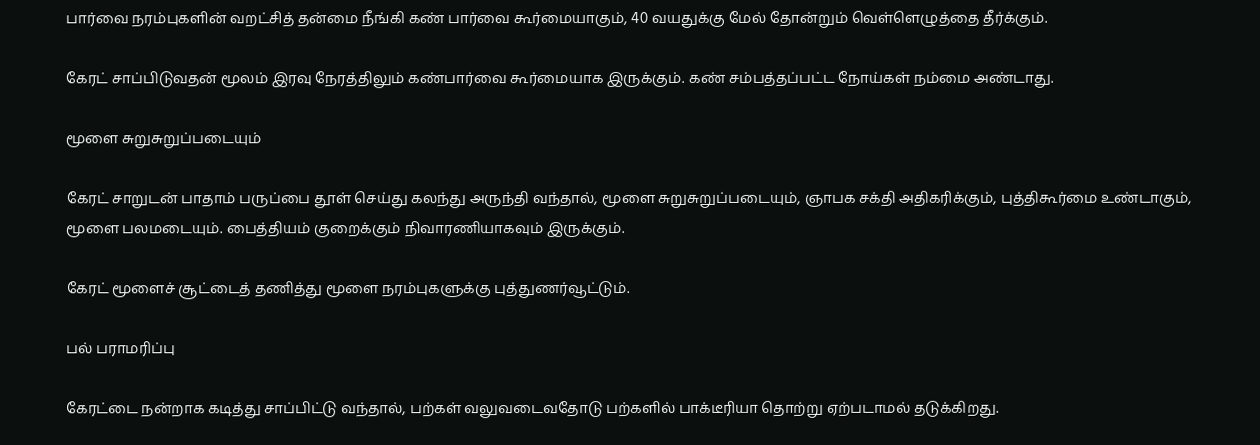பார்வை நரம்புகளின் வறட்சித் தன்மை நீங்கி கண் பார்வை கூர்மையாகும், 40 வயதுக்கு மேல் தோன்றும் வெள்ளெழுத்தை தீர்க்கும்.

கேரட் சாப்பிடுவதன் மூலம் இரவு நேரத்திலும் கண்பார்வை கூர்மையாக இருக்கும். கண் சம்பத்தப்பட்ட நோய்கள் நம்மை அண்டாது.

மூளை சுறுசுறுப்படையும்

கேரட் சாறுடன் பாதாம் பருப்பை தூள் செய்து கலந்து அருந்தி வந்தால், மூளை சுறுசுறுப்படையும், ஞாபக சக்தி அதிகரிக்கும், புத்திகூர்மை உண்டாகும், மூளை பலமடையும். பைத்தியம் குறைக்கும் நிவாரணியாகவும் இருக்கும்.

கேரட் மூளைச் சூட்டைத் தணித்து மூளை நரம்புகளுக்கு புத்துணர்வூட்டும்.

பல் பராமரிப்பு

கேரட்டை நன்றாக கடித்து சாப்பிட்டு வந்தால், பற்கள் வலுவடைவதோடு பற்களில் பாக்டீரியா தொற்று ஏற்படாமல் தடுக்கிறது.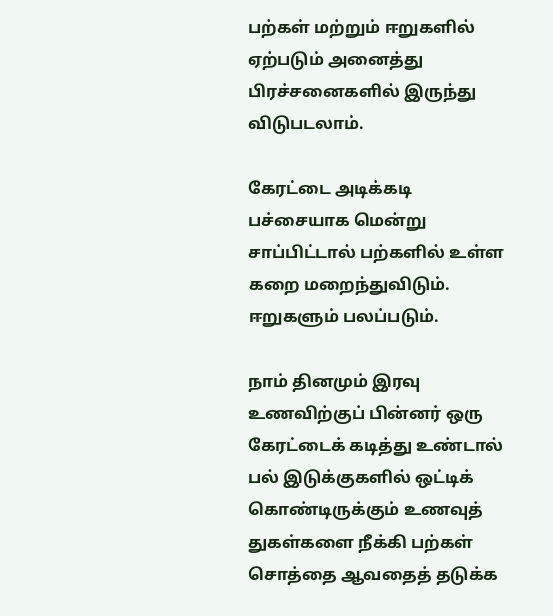பற்கள் மற்றும் ஈறுகளில் ஏற்படும் அனைத்து பிரச்சனைகளில் இருந்து விடுபடலாம்.

கேரட்டை அடிக்கடி பச்சையாக மென்று சாப்பிட்டால் பற்களில் உள்ள கறை மறைந்துவிடும். ஈறுகளும் பலப்படும்.

நாம் தினமும் இரவு உணவிற்குப் பின்னர் ஒரு கேரட்டைக் கடித்து உண்டால் பல் இடுக்குகளில் ஒட்டிக் கொண்டிருக்கும் உணவுத் துகள்களை நீக்கி பற்கள் சொத்தை ஆவதைத் தடுக்க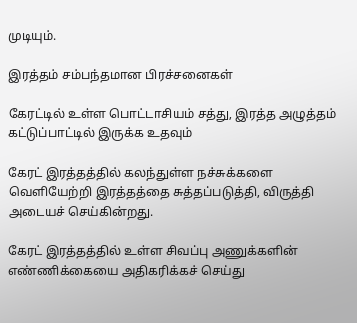முடியும்.

இரத்தம் சம்பந்தமான பிரச்சனைகள்

கேரட்டில் உள்ள பொட்டாசியம் சத்து, இரத்த அழுத்தம் கட்டுப்பாட்டில் இருக்க உதவும்

கேரட் இரத்தத்தில் கலந்துள்ள நச்சுக்களை வெளியேற்றி இரத்தத்தை சுத்தப்படுத்தி, விருத்தி அடையச் செய்கின்றது.

கேரட் இரத்தத்தில் உள்ள சிவப்பு அணுக்களின் எண்ணிக்கையை அதிகரிக்கச் செய்து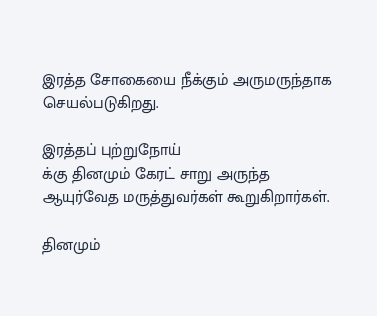இரத்த சோகையை நீக்கும் அருமருந்தாக செயல்படுகிறது.

இரத்தப் புற்றுநோய்
க்கு தினமும் கேரட் சாறு அருந்த ஆயுர்வேத மருத்துவர்கள் கூறுகிறார்கள்.

தினமும்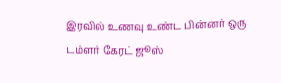இரவில் உணவு உண்ட பின்னர் ஒரு டம்ளர் கேரட் ஜூஸ்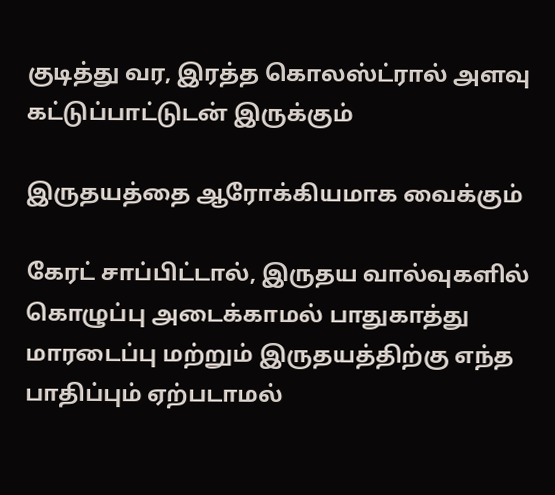குடித்து வர, இரத்த கொலஸ்ட்ரால் அளவு கட்டுப்பாட்டுடன் இருக்கும்

இருதயத்தை ஆரோக்கியமாக வைக்கும்

கேரட் சாப்பிட்டால், இருதய வால்வுகளில் கொழுப்பு அடைக்காமல் பாதுகாத்து மாரடைப்பு மற்றும் இருதயத்திற்கு எந்த பாதிப்பும் ஏற்படாமல்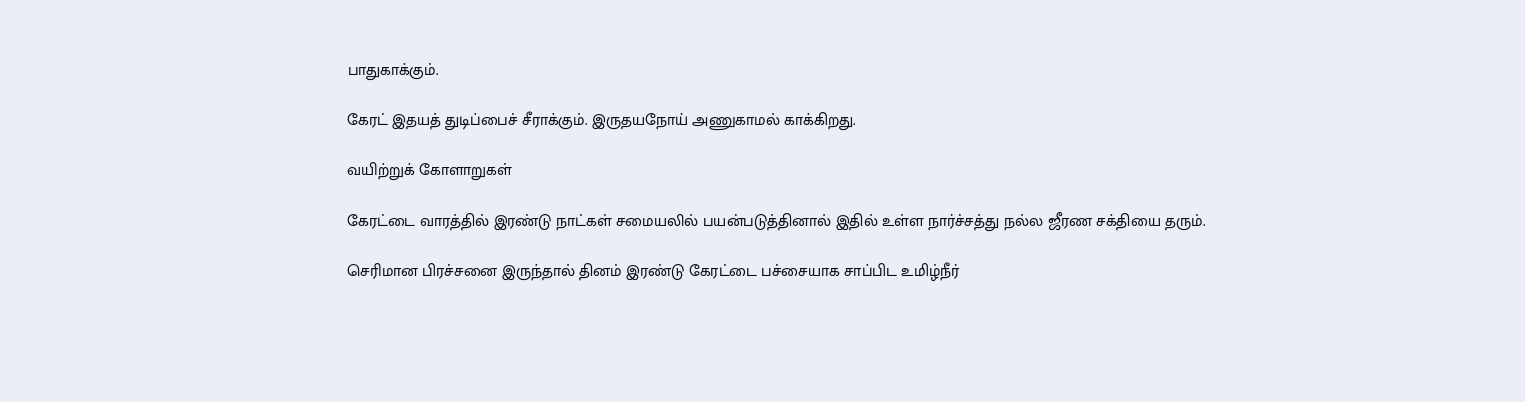பாதுகாக்கும்.

கேரட் இதயத் துடிப்பைச் சீராக்கும். இருதயநோய் அணுகாமல் காக்கிறது.

வயிற்றுக் கோளாறுகள்

கேரட்டை வாரத்தில் இரண்டு நாட்கள் சமையலில் பயன்படுத்தினால் இதில் உள்ள நார்ச்சத்து நல்ல ஜீரண சக்தியை தரும்.

செரிமான பிரச்சனை இருந்தால் தினம் இரண்டு கேரட்டை பச்சையாக சாப்பிட உமிழ்நீர்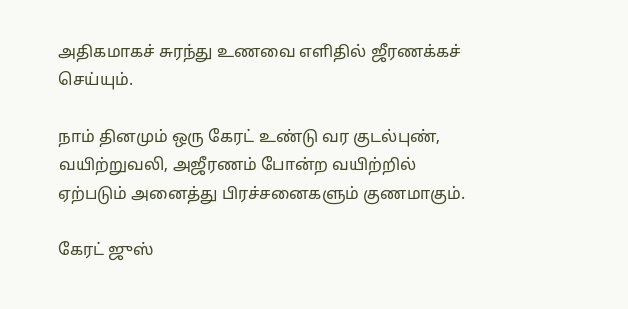அதிகமாகச் சுரந்து உணவை எளிதில் ஜீரணக்கச் செய்யும்.

நாம் தினமும் ஒரு கேரட் உண்டு வர குடல்புண், வயிற்றுவலி, அஜீரணம் போன்ற வயிற்றில் ஏற்படும் அனைத்து பிரச்சனைகளும் குணமாகும்.

கேரட் ஜுஸ்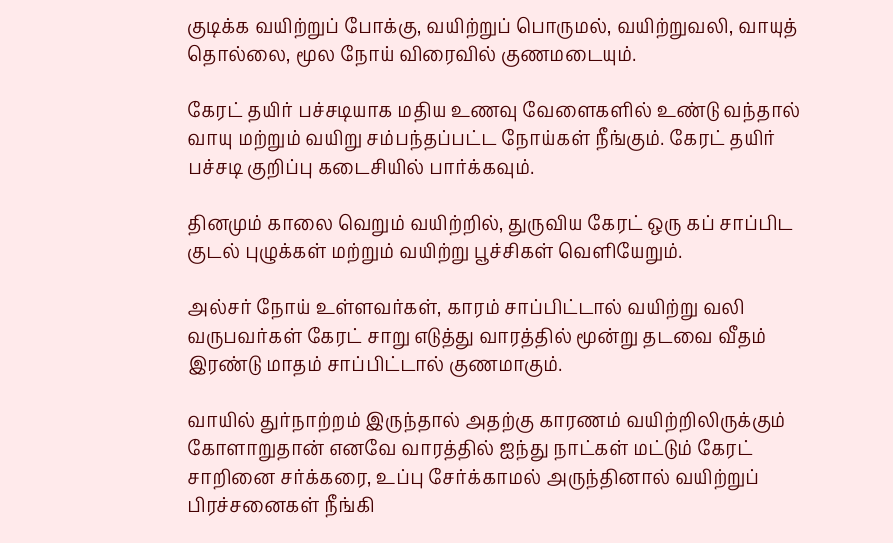குடிக்க வயிற்றுப் போக்கு, வயிற்றுப் பொருமல், வயிற்றுவலி, வாயுத் தொல்லை, மூல நோய் விரைவில் குணமடையும்.

கேரட் தயிர் பச்சடியாக மதிய உணவு வேளைகளில் உண்டு வந்தால் வாயு மற்றும் வயிறு சம்பந்தப்பட்ட நோய்கள் நீங்கும். கேரட் தயிர் பச்சடி குறிப்பு கடைசியில் பார்க்கவும்.

தினமும் காலை வெறும் வயிற்றில், துருவிய கேரட் ஒரு கப் சாப்பிட குடல் புழுக்கள் மற்றும் வயிற்று பூச்சிகள் வெளியேறும்.

அல்சர் நோய் உள்ளவர்கள், காரம் சாப்பிட்டால் வயிற்று வலி வருபவர்கள் கேரட் சாறு எடுத்து வாரத்தில் மூன்று தடவை வீதம் இரண்டு மாதம் சாப்பிட்டால் குணமாகும்.

வாயில் துர்நாற்றம் இருந்தால் அதற்கு காரணம் வயிற்றிலிருக்கும் கோளாறுதான் எனவே வாரத்தில் ஐந்து நாட்கள் மட்டும் கேரட் சாறினை சர்க்கரை, உப்பு சேர்க்காமல் அருந்தினால் வயிற்றுப் பிரச்சனைகள் நீங்கி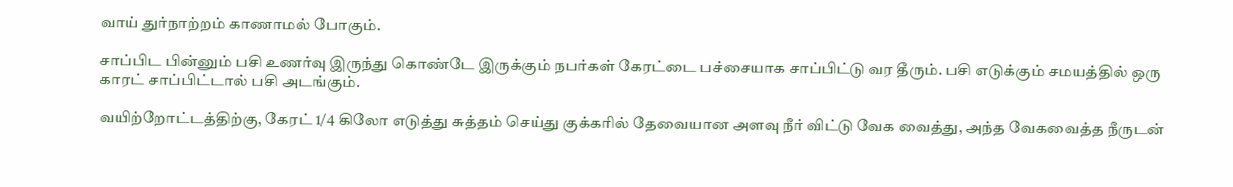வாய் துர்நாற்றம் காணாமல் போகும்.

சாப்பிட பின்னும் பசி உணர்வு இருந்து கொண்டே இருக்கும் நபர்கள் கேரட்டை பச்சையாக சாப்பிட்டு வர தீரும். பசி எடுக்கும் சமயத்தில் ஒரு காரட் சாப்பிட்டால் பசி அடங்கும்.

வயிற்றோட்டத்திற்கு, கேரட் 1/4 கிலோ எடுத்து சுத்தம் செய்து குக்கரில் தேவையான அளவு நீர் விட்டு வேக வைத்து, அந்த வேகவைத்த நீருடன்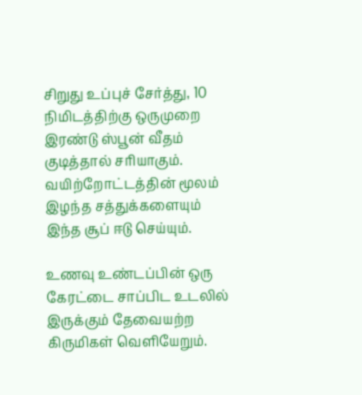சிறுது உப்புச் சேர்த்து, 10 நிமிடத்திற்கு ஒருமுறை இரண்டு ஸ்பூன் வீதம் குடித்தால் சரியாகும். வயிற்றோட்டத்தின் மூலம் இழந்த சத்துக்களையும் இந்த சூப் ஈடு செய்யும்.

உணவு உண்டப்பின் ஒரு கேரட்டை சாப்பிட உடலில் இருக்கும் தேவையற்ற கிருமிகள் வெளியேறும்.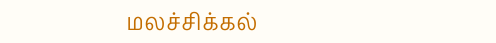மலச்சிக்கல்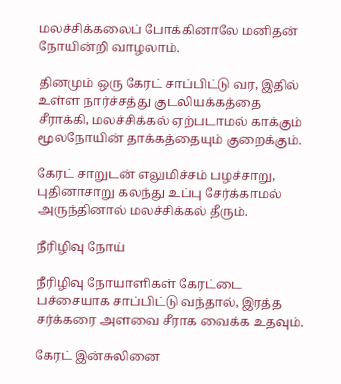மலச்சிக்கலைப் போக்கினாலே மனிதன் நோயின்றி வாழலாம்.

தினமும் ஒரு கேரட் சாப்பிட்டு வர, இதில் உள்ள நார்ச்சத்து குடலியக்கத்தை சீராக்கி, மலச்சிக்கல் ஏற்படாமல் காக்கும் மூலநோயின் தாக்கத்தையும் குறைக்கும்.

கேரட் சாறுடன் எலுமிச்சம் பழச்சாறு, புதினாசாறு கலந்து உப்பு சேர்க்காமல் அருந்தினால் மலச்சிக்கல் தீரும்.

நீரிழிவு நோய்

நீரிழிவு நோயாளிகள் கேரட்டை பச்சையாக சாப்பிட்டு வந்தால், இரத்த சர்க்கரை அளவை சீராக வைக்க உதவும்.

கேரட் இன்சுலினை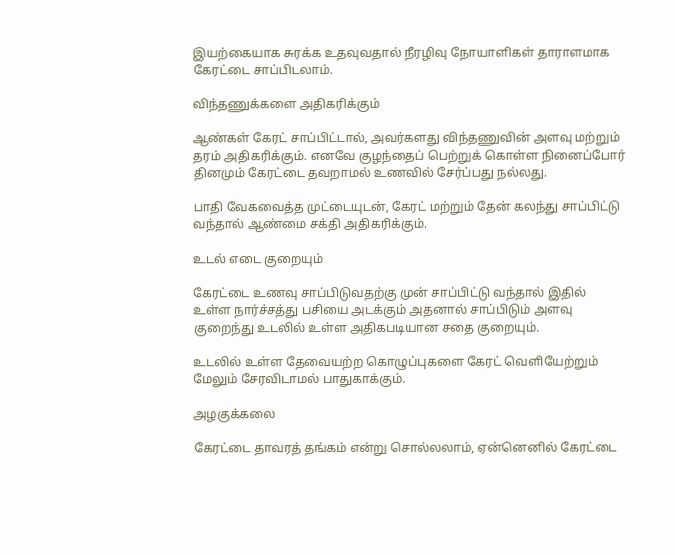இயற்கையாக சுரக்க உதவுவதால் நீரழிவு நோயாளிகள் தாராளமாக கேரட்டை சாப்பிடலாம்.

விந்தணுக்களை அதிகரிக்கும்

ஆண்கள் கேரட் சாப்பிட்டால், அவர்களது விந்தணுவின் அளவு மற்றும் தரம் அதிகரிக்கும். எனவே குழந்தைப் பெற்றுக் கொள்ள நினைப்போர் தினமும் கேரட்டை தவறாமல் உணவில் சேர்ப்பது நல்லது.

பாதி வேகவைத்த முட்டையுடன், கேரட் மற்றும் தேன் கலந்து சாப்பிட்டு வந்தால் ஆண்மை சக்தி அதிகரிக்கும்.

உடல் எடை குறையும்

கேரட்டை உணவு சாப்பிடுவதற்கு முன் சாப்பிட்டு வந்தால் இதில் உள்ள நார்ச்சத்து பசியை அடக்கும் அதனால் சாப்பிடும் அளவு குறைந்து உடலில் உள்ள அதிகபடியான சதை குறையும்.

உடலில் உள்ள தேவையற்ற கொழுப்புகளை கேரட் வெளியேற்றும் மேலும் சேரவிடாமல் பாதுகாக்கும்.

அழகுக்கலை

கேரட்டை தாவரத் தங்கம் என்று சொல்லலாம், ஏன்னெனில் கேரட்டை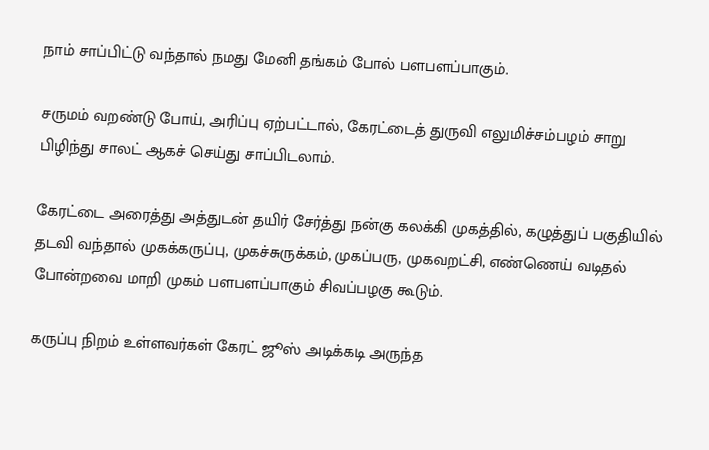நாம் சாப்பிட்டு வந்தால் நமது மேனி தங்கம் போல் பளபளப்பாகும்.

சருமம் வறண்டு போய், அரிப்பு ஏற்பட்டால், கேரட்டைத் துருவி எலுமிச்சம்பழம் சாறு பிழிந்து சாலட் ஆகச் செய்து சாப்பிடலாம்.

கேரட்டை அரைத்து அத்துடன் தயிர் சேர்த்து நன்கு கலக்கி முகத்தில், கழுத்துப் பகுதியில் தடவி வந்தால் முகக்கருப்பு, முகச்சுருக்கம், முகப்பரு, முகவறட்சி, எண்ணெய் வடிதல் போன்றவை மாறி முகம் பளபளப்பாகும் சிவப்பழகு கூடும்.

கருப்பு நிறம் உள்ளவர்கள் கேரட் ஜூஸ் அடிக்கடி அருந்த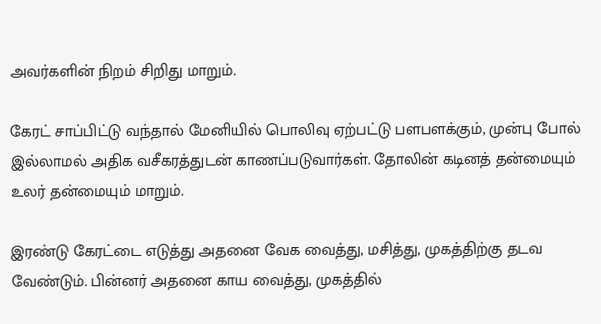அவர்களின் நிறம் சிறிது மாறும்.

கேரட் சாப்பிட்டு வந்தால் மேனியில் பொலிவு ஏற்பட்டு பளபளக்கும், முன்பு போல் இல்லாமல் அதிக வசீகரத்துடன் காணப்படுவார்கள். தோலின் கடினத் தன்மையும் உலர் தன்மையும் மாறும்.

இரண்டு கேரட்டை எடுத்து அதனை வேக வைத்து, மசித்து, முகத்திற்கு தடவ வேண்டும். பின்னர் அதனை காய வைத்து, முகத்தில்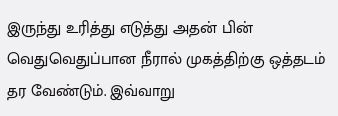இருந்து உரித்து எடுத்து அதன் பின் வெதுவெதுப்பான நீரால் முகத்திற்கு ஒத்தடம் தர வேண்டும். இவ்வாறு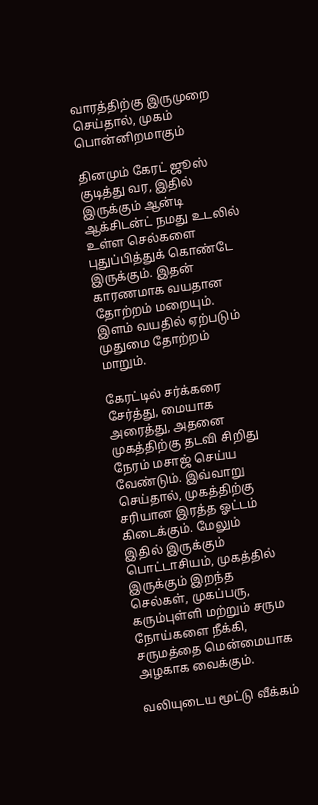வாரத்திற்கு இருமுறை செய்தால், முகம் பொன்னிறமாகும்

தினமும் கேரட் ஜூஸ் குடித்து வர, இதில் இருக்கும் ஆன்டி ஆக்சிடன்ட் நமது உடலில் உள்ள செல்களை புதுப்பித்துக் கொண்டே இருக்கும். இதன் காரணமாக வயதான தோற்றம் மறையும். இளம் வயதில் ஏற்படும் முதுமை தோற்றம் மாறும்.

கேரட்டில் சர்க்கரை சேர்த்து, மையாக அரைத்து, அதனை முகத்திற்கு தடவி சிறிது நேரம் மசாஜ் செய்ய வேண்டும். இவ்வாறு செய்தால், முகத்திற்கு சரியான இரத்த ஓட்டம் கிடைக்கும். மேலும் இதில் இருக்கும் பொட்டாசியம், முகத்தில் இருக்கும் இறந்த செல்கள், முகப்பரு, கரும்புள்ளி மற்றும் சரும நோய்களை நீக்கி, சருமத்தை மென்மையாக அழகாக வைக்கும்.

வலியுடைய மூட்டு வீக்கம்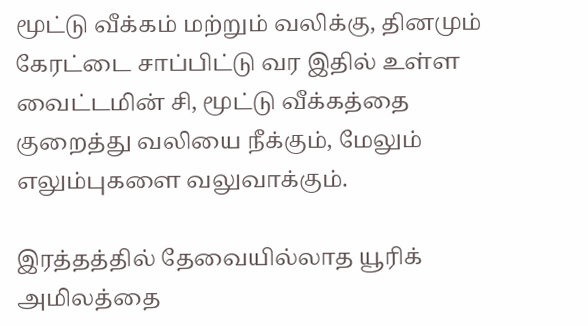மூட்டு வீக்கம் மற்றும் வலிக்கு, தினமும் கேரட்டை சாப்பிட்டு வர இதில் உள்ள வைட்டமின் சி, மூட்டு வீக்கத்தை குறைத்து வலியை நீக்கும், மேலும் எலும்புகளை வலுவாக்கும்.

இரத்தத்தில் தேவையில்லாத யூரிக் அமிலத்தை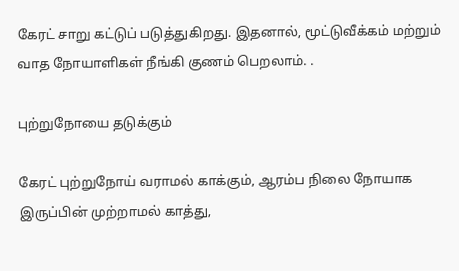கேரட் சாறு கட்டுப் படுத்துகிறது. இதனால், மூட்டுவீக்கம் மற்றும் வாத நோயாளிகள் நீங்கி குணம் பெறலாம். .

புற்றுநோயை தடுக்கும்

கேரட் புற்றுநோய் வராமல் காக்கும், ஆரம்ப நிலை நோயாக இருப்பின் முற்றாமல் காத்து,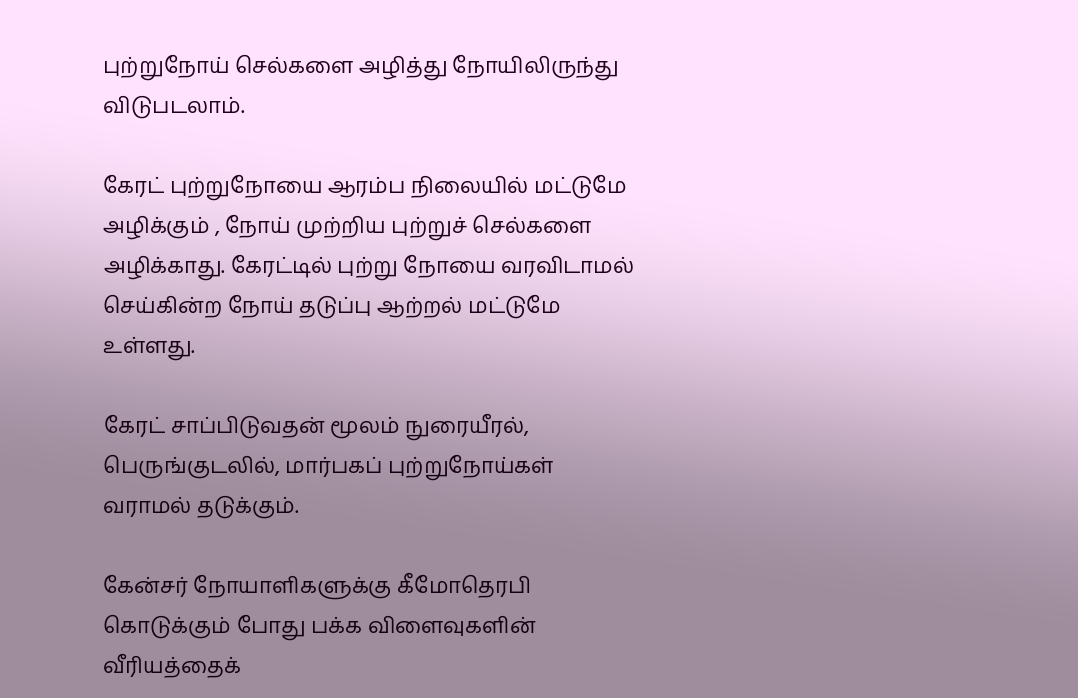புற்றுநோய் செல்களை அழித்து நோயிலிருந்து விடுபடலாம்.

கேரட் புற்றுநோயை ஆரம்ப நிலையில் மட்டுமே அழிக்கும் , நோய் முற்றிய புற்றுச் செல்களை அழிக்காது. கேரட்டில் புற்று நோயை வரவிடாமல் செய்கின்ற நோய் தடுப்பு ஆற்றல் மட்டுமே உள்ளது.

கேரட் சாப்பிடுவதன் மூலம் நுரையீரல், பெருங்குடலில், மார்பகப் புற்றுநோய்கள் வராமல் தடுக்கும்.

கேன்சர் நோயாளிகளுக்கு கீமோதெரபி கொடுக்கும் போது பக்க விளைவுகளின் வீரியத்தைக்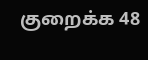குறைக்க 48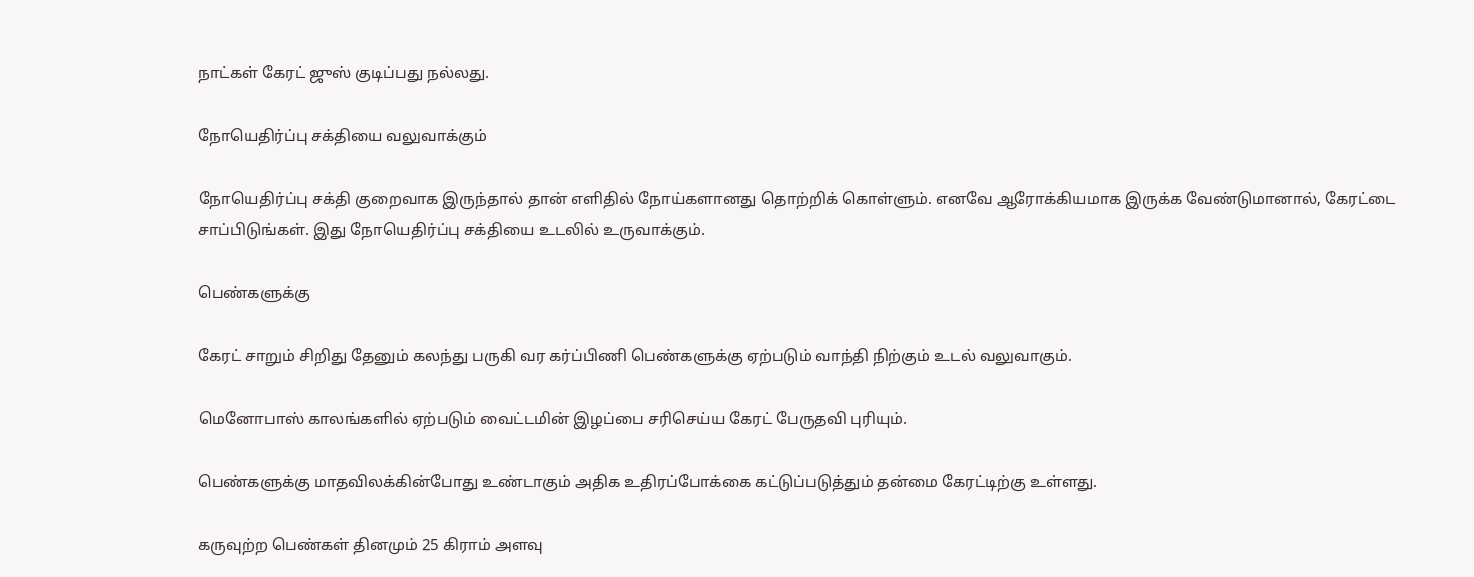நாட்கள் கேரட் ஜுஸ் குடிப்பது நல்லது.

நோயெதிர்ப்பு சக்தியை வலுவாக்கும்

நோயெதிர்ப்பு சக்தி குறைவாக இருந்தால் தான் எளிதில் நோய்களானது தொற்றிக் கொள்ளும். எனவே ஆரோக்கியமாக இருக்க வேண்டுமானால், கேரட்டை சாப்பிடுங்கள். இது நோயெதிர்ப்பு சக்தியை உடலில் உருவாக்கும்.

பெண்களுக்கு

கேரட் சாறும் சிறிது தேனும் கலந்து பருகி வர கர்ப்பிணி பெண்களுக்கு ஏற்படும் வாந்தி நிற்கும் உடல் வலுவாகும்.

மெனோபாஸ் காலங்களில் ஏற்படும் வைட்டமின் இழப்பை சரிசெய்ய கேரட் பேருதவி புரியும்.

பெண்களுக்கு மாதவிலக்கின்போது உண்டாகும் அதிக உதிரப்போக்கை கட்டுப்படுத்தும் தன்மை கேரட்டிற்கு உள்ளது.

கருவுற்ற பெண்கள் தினமும் 25 கிராம் அளவு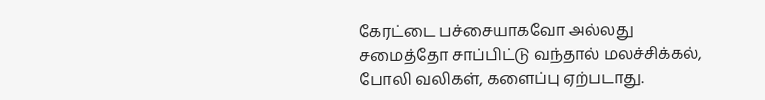கேரட்டை பச்சையாகவோ அல்லது சமைத்தோ சாப்பிட்டு வந்தால் மலச்சிக்கல், போலி வலிகள், களைப்பு ஏற்படாது.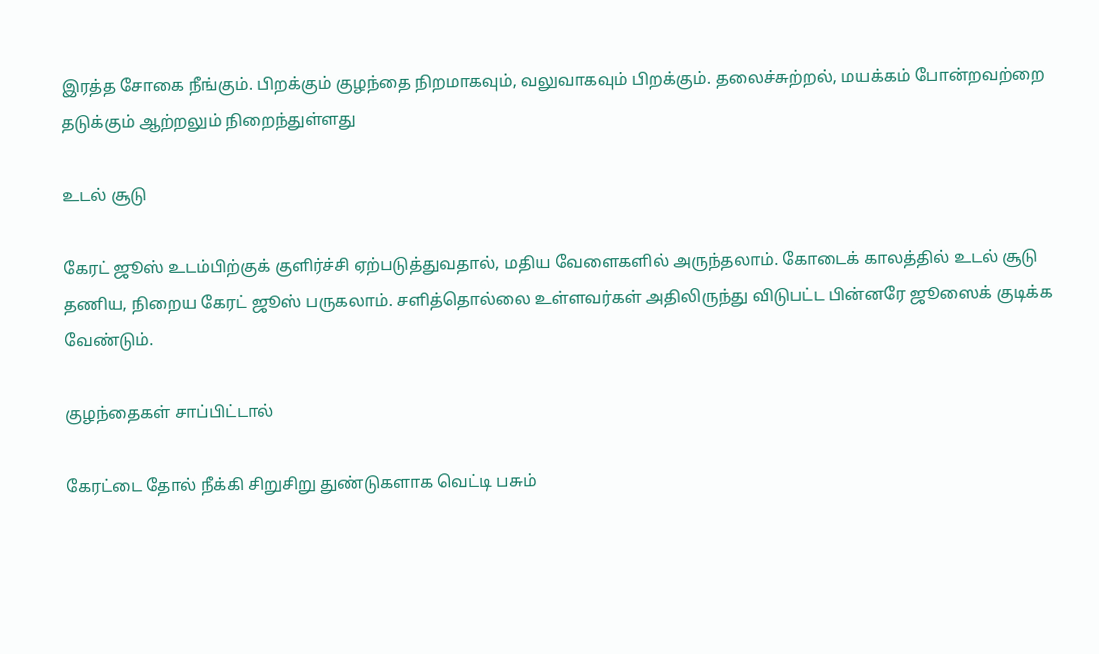இரத்த சோகை நீங்கும். பிறக்கும் குழந்தை நிறமாகவும், வலுவாகவும் பிறக்கும். தலைச்சுற்றல், மயக்கம் போன்றவற்றை தடுக்கும் ஆற்றலும் நிறைந்துள்ளது

உடல் சூடு

கேரட் ஜூஸ் உடம்பிற்குக் குளிர்ச்சி ஏற்படுத்துவதால், மதிய வேளைகளில் அருந்தலாம். கோடைக் காலத்தில் உடல் சூடு தணிய, நிறைய கேரட் ஜூஸ் பருகலாம். சளித்தொல்லை உள்ளவர்கள் அதிலிருந்து விடுபட்ட பின்னரே ஜூஸைக் குடிக்க வேண்டும்.

குழந்தைகள் சாப்பிட்டால்

கேரட்டை தோல் நீக்கி சிறுசிறு துண்டுகளாக வெட்டி பசும்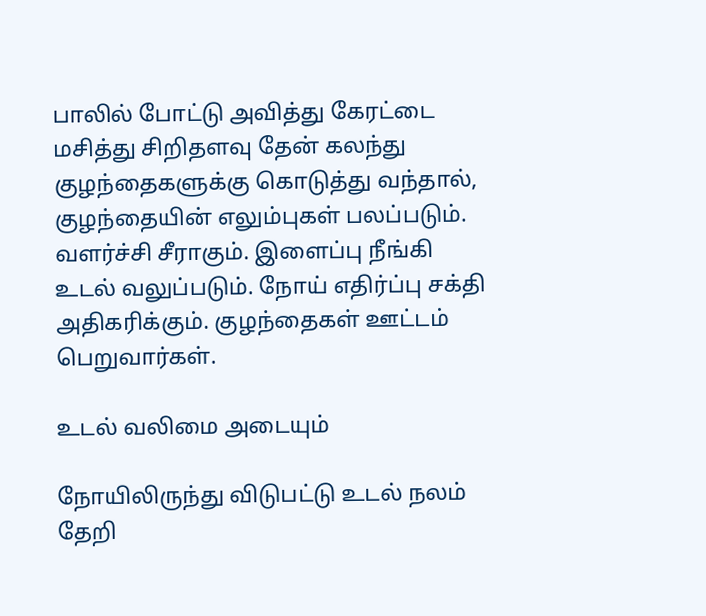பாலில் போட்டு அவித்து கேரட்டை மசித்து சிறிதளவு தேன் கலந்து குழந்தைகளுக்கு கொடுத்து வந்தால், குழந்தையின் எலும்புகள் பலப்படும். வளர்ச்சி சீராகும். இளைப்பு நீங்கி உடல் வலுப்படும். நோய் எதிர்ப்பு சக்தி அதிகரிக்கும். குழந்தைகள் ஊட்டம் பெறுவார்கள்.

உடல் வலிமை அடையும்

நோயிலிருந்து விடுபட்டு உடல் நலம் தேறி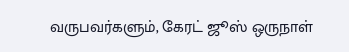வருபவர்களும், கேரட் ஜூஸ் ஒருநாள்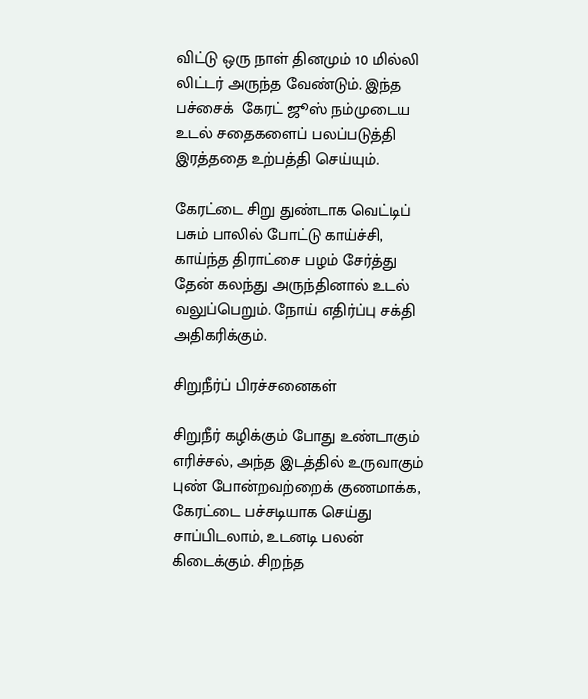விட்டு ஒரு நாள் தினமும் 10 மில்லி லிட்டர் அருந்த வேண்டும். இந்த  பச்சைக்  கேரட் ஜூஸ் நம்முடைய உடல் சதைகளைப் பலப்படுத்தி இரத்ததை உற்பத்தி செய்யும்.

கேரட்டை சிறு துண்டாக வெட்டிப் பசும் பாலில் போட்டு காய்ச்சி, காய்ந்த திராட்சை பழம் சேர்த்து தேன் கலந்து அருந்தினால் உடல் வலுப்பெறும். நோய் எதிர்ப்பு சக்தி அதிகரிக்கும்.

சிறுநீர்ப் பிரச்சனைகள்

சிறுநீர் கழிக்கும் போது உண்டாகும் எரிச்சல், அந்த இடத்தில் உருவாகும் புண் போன்றவற்றைக் குணமாக்க, கேரட்டை பச்சடியாக செய்து சாப்பிடலாம், உடனடி பலன் கிடைக்கும். சிறந்த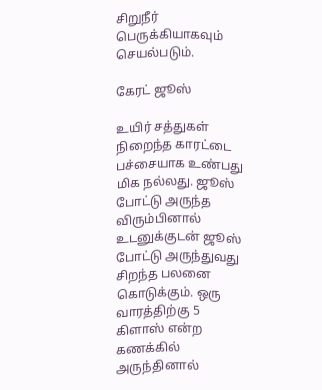சிறுநீர் பெருக்கியாகவும் செயல்படும்.

கேரட் ஜூஸ்

உயிர் சத்துகள் நிறைந்த காரட்டை பச்சையாக உண்பது மிக நல்லது. ஜூஸ் போட்டு அருந்த விரும்பினால் உடனுக்குடன் ஜூஸ் போட்டு அருந்துவது சிறந்த பலனை கொடுக்கும். ஒரு வாரத்திற்கு 5 கிளாஸ் என்ற கணக்கில் அருந்தினால்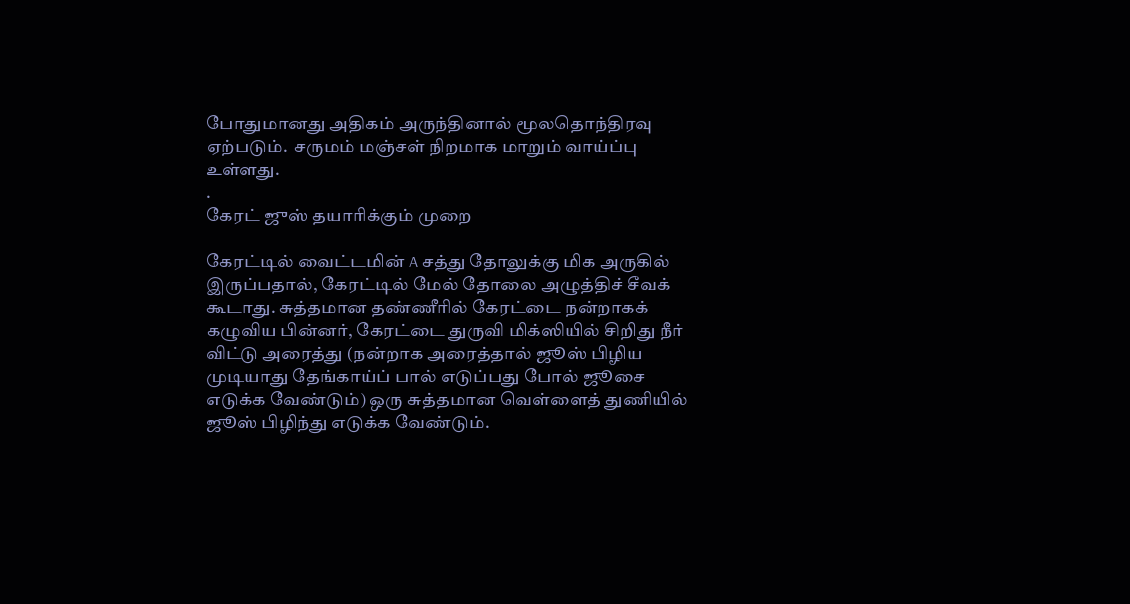போதுமானது அதிகம் அருந்தினால் மூலதொந்திரவு ஏற்படும்.  சருமம் மஞ்சள் நிறமாக மாறும் வாய்ப்பு உள்ளது.
.
கேரட் ஜுஸ் தயாரிக்கும் முறை

கேரட்டில் வைட்டமின் A சத்து தோலுக்கு மிக அருகில் இருப்பதால், கேரட்டில் மேல் தோலை அழுத்திச் சீவக் கூடாது. சுத்தமான தண்ணீரில் கேரட்டை நன்றாகக் கழுவிய பின்னர், கேரட்டை துருவி மிக்ஸியில் சிறிது நீர் விட்டு அரைத்து (நன்றாக அரைத்தால் ஜூஸ் பிழிய முடியாது தேங்காய்ப் பால் எடுப்பது போல் ஜூசை எடுக்க வேண்டும்) ஒரு சுத்தமான வெள்ளைத் துணியில் ஜூஸ் பிழிந்து எடுக்க வேண்டும்.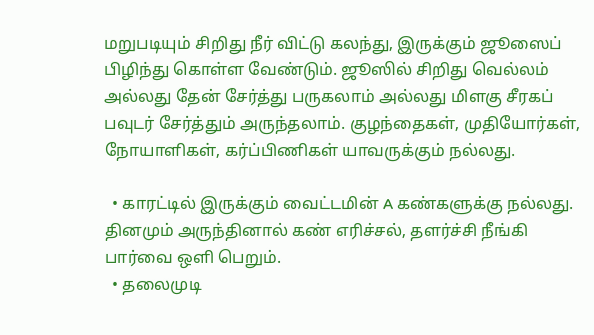மறுபடியும் சிறிது நீர் விட்டு கலந்து, இருக்கும் ஜூஸைப் பிழிந்து கொள்ள வேண்டும். ஜூஸில் சிறிது வெல்லம் அல்லது தேன் சேர்த்து பருகலாம் அல்லது மிளகு சீரகப் பவுடர் சேர்த்தும் அருந்தலாம். குழந்தைகள், முதியோர்கள், நோயாளிகள், கர்ப்பிணிகள் யாவருக்கும் நல்லது.

  • காரட்டில் இருக்கும் வைட்டமின் A கண்களுக்கு நல்லது. தினமும் அருந்தினால் கண் எரிச்சல், தளர்ச்சி நீங்கி பார்வை ஒளி பெறும்.
  • தலைமுடி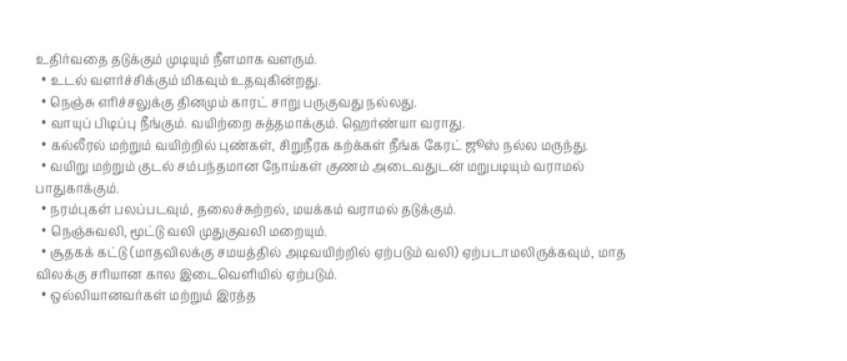உதிர்வதை தடுக்கும் முடியும் நீளமாக வளரும்.
  • உடல் வளர்ச்சிக்கும் மிகவும் உதவுகின்றது.
  • நெஞ்சு எரிச்சலுக்கு தினமும் காரட் சாறு பருகுவது நல்லது.
  • வாயுப் பிடிப்பு நீங்கும். வயிற்றை சுத்தமாக்கும். ஹெர்ண்யா வராது.
  • கல்லீரல் மற்றும் வயிற்றில் புண்கள், சிறுநீரக கற்க்கள் நீங்க கேரட் ஜூஸ் நல்ல மருந்து.
  • வயிறு மற்றும் குடல் சம்பந்தமான நோய்கள் குணம் அடைவதுடன் மறுபடியும் வராமல் பாதுகாக்கும்.
  • நரம்புகள் பலப்படவும், தலைச்சுற்றல், மயக்கம் வராமல் தடுக்கும்.
  • நெஞ்சுவலி, மூட்டு வலி முதுகுவலி மறையும்.
  • சூதகக் கட்டு (மாதவிலக்கு சமயத்தில் அடிவயிற்றில் ஏற்படும் வலி) ஏற்படாமலிருக்கவும், மாத விலக்கு சரியான கால இடைவெளியில் ஏற்படும்.
  • ஒல்லியானவர்கள் மற்றும் இரத்த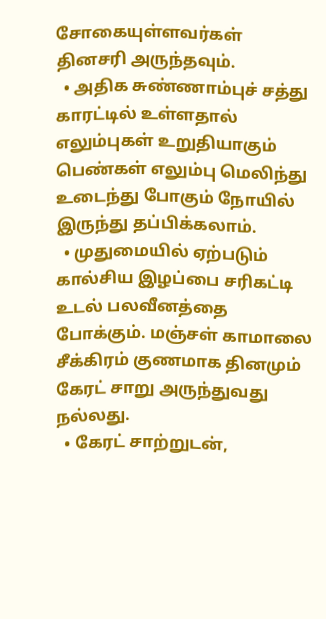சோகையுள்ளவர்கள் தினசரி அருந்தவும்.
  • அதிக சுண்ணாம்புச் சத்து காரட்டில் உள்ளதால் எலும்புகள் உறுதியாகும் பெண்கள் எலும்பு மெலிந்து உடைந்து போகும் நோயில் இருந்து தப்பிக்கலாம்.
  • முதுமையில் ஏற்படும் கால்சிய இழப்பை சரிகட்டி உடல் பலவீனத்தை போக்கும். மஞ்சள் காமாலை சீக்கிரம் குணமாக தினமும் கேரட் சாறு அருந்துவது நல்லது.
  • கேரட் சாற்றுடன்,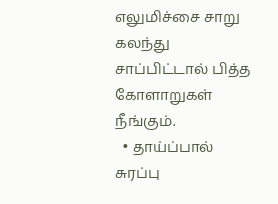எலுமிச்சை சாறு கலந்து சாப்பிட்டால் பித்த கோளாறுகள் நீங்கும்.
  • தாய்ப்பால் சுரப்பு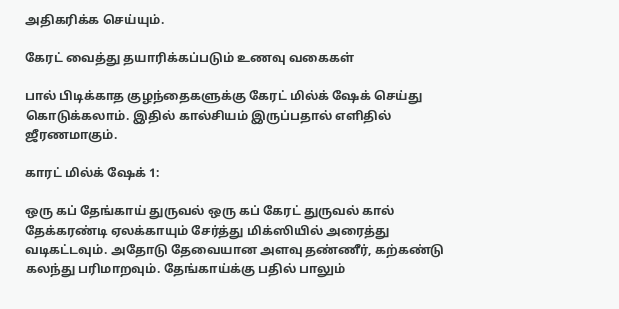அதிகரிக்க செய்யும்.

கேரட் வைத்து தயாரிக்கப்படும் உணவு வகைகள்

பால் பிடிக்காத குழந்தைகளுக்கு கேரட் மில்க் ஷேக் செய்து கொடுக்கலாம். இதில் கால்சியம் இருப்பதால் எளிதில் ஜீரணமாகும்.

காரட் மில்க் ஷேக் 1:

ஒரு கப் தேங்காய் துருவல் ஒரு கப் கேரட் துருவல் கால் தேக்கரண்டி ஏலக்காயும் சேர்த்து மிக்ஸியில் அரைத்து வடிகட்டவும். அதோடு தேவையான அளவு தண்ணீர், கற்கண்டு கலந்து பரிமாறவும். தேங்காய்க்கு பதில் பாலும்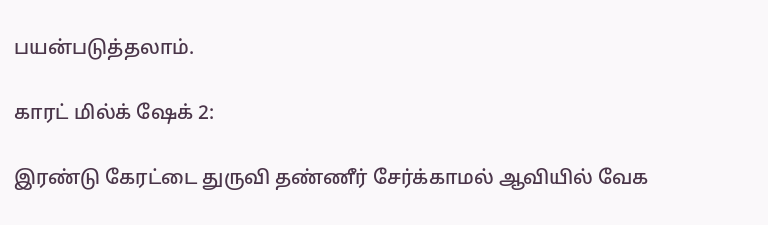பயன்படுத்தலாம்.

காரட் மில்க் ஷேக் 2:

இரண்டு கேரட்டை துருவி தண்ணீர் சேர்க்காமல் ஆவியில் வேக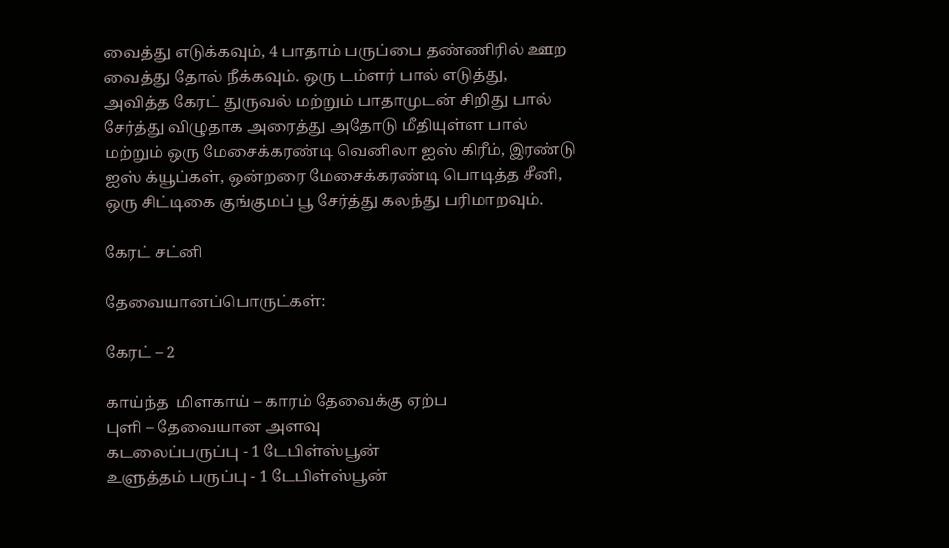வைத்து எடுக்கவும், 4 பாதாம் பருப்பை தண்ணிரில் ஊற வைத்து தோல் நீக்கவும். ஒரு டம்ளர் பால் எடுத்து, அவித்த கேரட் துருவல் மற்றும் பாதாமுடன் சிறிது பால் சேர்த்து விழுதாக அரைத்து அதோடு மீதியுள்ள பால் மற்றும் ஒரு மேசைக்கரண்டி வெனிலா ஐஸ் கிரீம், இரண்டு ஐஸ் க்யூப்கள், ஒன்றரை மேசைக்கரண்டி பொடித்த சீனி, ஒரு சிட்டிகை குங்குமப் பூ சேர்த்து கலந்து பரிமாறவும்.

கேரட் சட்னி

தேவையானப்பொருட்கள்:

கேரட் – 2

காய்ந்த  மிளகாய் – காரம் தேவைக்கு ஏற்ப
புளி – தேவையான அளவு
கடலைப்பருப்பு - 1 டேபிள்ஸ்பூன்
உளுத்தம் பருப்பு - 1 டேபிள்ஸ்பூன்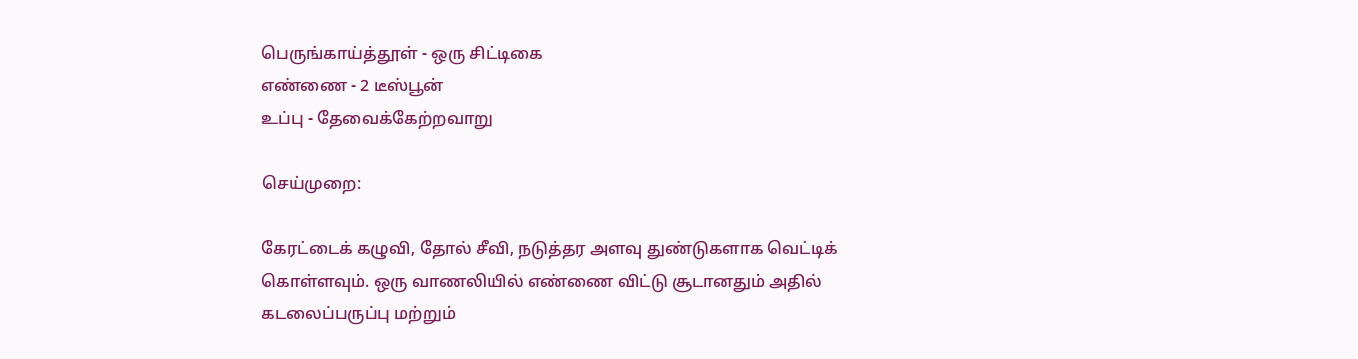பெருங்காய்த்தூள் - ஒரு சிட்டிகை
எண்ணை - 2 டீஸ்பூன்
உப்பு - தேவைக்கேற்றவாறு

செய்முறை:

கேரட்டைக் கழுவி, தோல் சீவி, நடுத்தர அளவு துண்டுகளாக வெட்டிக் கொள்ளவும். ஒரு வாணலியில் எண்ணை விட்டு சூடானதும் அதில் கடலைப்பருப்பு மற்றும்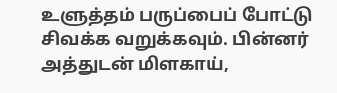உளுத்தம் பருப்பைப் போட்டு சிவக்க வறுக்கவும். பின்னர் அத்துடன் மிளகாய்,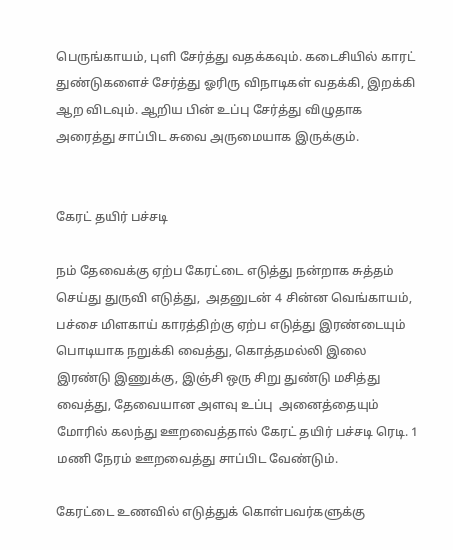பெருங்காயம், புளி சேர்த்து வதக்கவும். கடைசியில் காரட் துண்டுகளைச் சேர்த்து ஓரிரு விநாடிகள் வதக்கி, இறக்கி ஆற விடவும். ஆறிய பின் உப்பு சேர்த்து விழுதாக அரைத்து சாப்பிட சுவை அருமையாக இருக்கும்.


கேரட் தயிர் பச்சடி

நம் தேவைக்கு ஏற்ப கேரட்டை எடுத்து நன்றாக சுத்தம் செய்து துருவி எடுத்து,  அதனுடன் 4 சின்ன வெங்காயம், பச்சை மிளகாய் காரத்திற்கு ஏற்ப எடுத்து இரண்டையும் பொடியாக நறுக்கி வைத்து, கொத்தமல்லி இலை இரண்டு இணுக்கு, இஞ்சி ஒரு சிறு துண்டு மசித்து வைத்து, தேவையான அளவு உப்பு  அனைத்தையும் மோரில் கலந்து ஊறவைத்தால் கேரட் தயிர் பச்சடி ரெடி. 1 மணி நேரம் ஊறவைத்து சாப்பிட வேண்டும்.

கேரட்டை உணவில் எடுத்துக் கொள்பவர்களுக்கு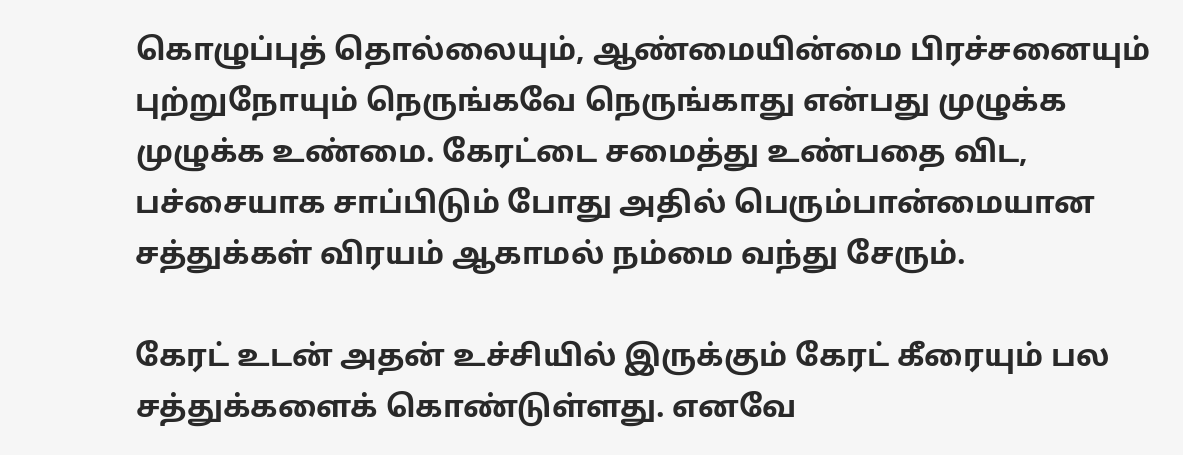கொழுப்புத் தொல்லையும், ஆண்மையின்மை பிரச்சனையும் புற்றுநோயும் நெருங்கவே நெருங்காது என்பது முழுக்க முழுக்க உண்மை. கேரட்டை சமைத்து உண்பதை விட, பச்சையாக சாப்பிடும் போது அதில் பெரும்பான்மையான சத்துக்கள் விரயம் ஆகாமல் நம்மை வந்து சேரும்.

கேரட் உடன் அதன் உச்சியில் இருக்கும் கேரட் கீரையும் பல சத்துக்களைக் கொண்டுள்ளது. எனவே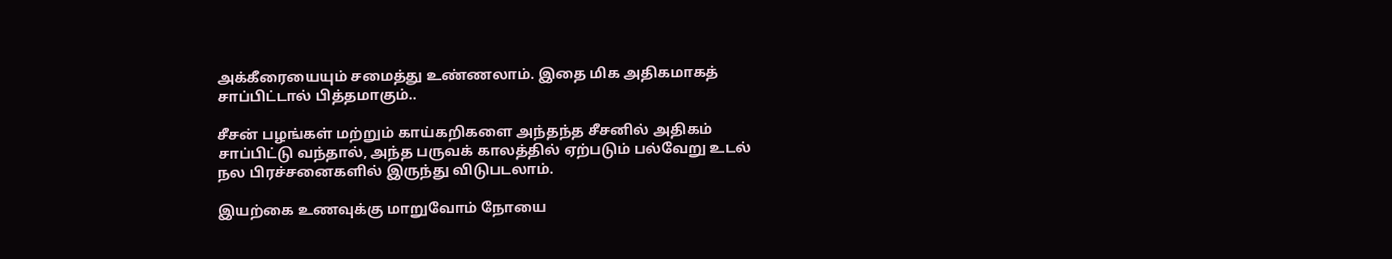அக்கீரையையும் சமைத்து உண்ணலாம். இதை மிக அதிகமாகத் சாப்பிட்டால் பித்தமாகும்..

சீசன் பழங்கள் மற்றும் காய்கறிகளை அந்தந்த சீசனில் அதிகம் சாப்பிட்டு வந்தால், அந்த பருவக் காலத்தில் ஏற்படும் பல்வேறு உடல் நல பிரச்சனைகளில் இருந்து விடுபடலாம்.

இயற்கை உணவுக்கு மாறுவோம் நோயை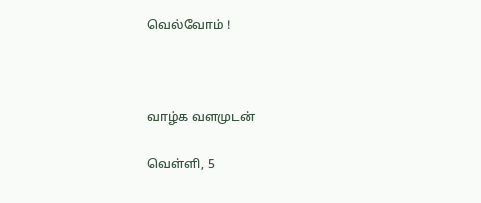வெல்வோம் !



வாழ்க வளமுடன்

வெள்ளி, 5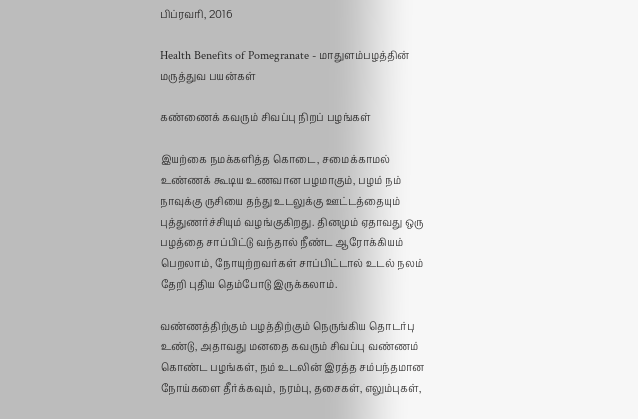பிப்ரவரி, 2016

Health Benefits of Pomegranate - மாதுளம்பழத்தின் மருத்துவ பயன்கள்

கண்ணைக் கவரும் சிவப்பு நிறப் பழங்கள்

இயற்கை நமக்களித்த கொடை, சமைக்காமல் உண்ணக் கூடிய உணவான பழமாகும், பழம் நம் நாவுக்கு ருசியை தந்து உடலுக்கு ஊட்டத்தையும் புத்துணர்ச்சியும் வழங்குகிறது. தினமும் ஏதாவது ஒரு பழத்தை சாப்பிட்டு வந்தால் நீண்ட ஆரோக்கியம் பெறலாம், நோயுற்றவர்கள் சாப்பிட்டால் உடல் நலம் தேறி புதிய தெம்போடு இருக்கலாம்.

வண்ணத்திற்கும் பழத்திற்கும் நெருங்கிய தொடர்பு உண்டு, அதாவது மனதை கவரும் சிவப்பு வண்ணம் கொண்ட பழங்கள், நம் உடலின் இரத்த சம்பந்தமான நோய்களை தீர்க்கவும், நரம்பு, தசைகள், எலும்புகள்,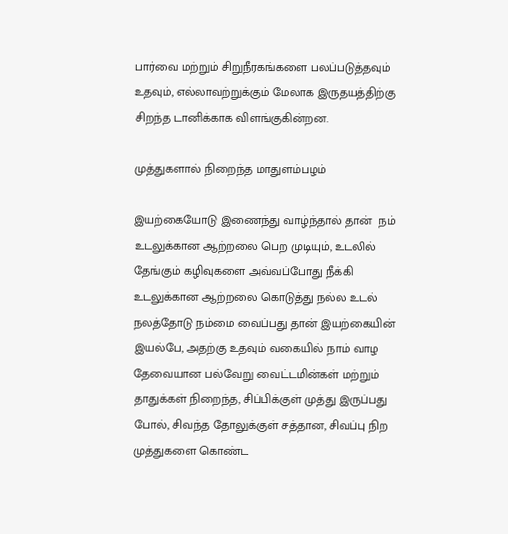பார்வை மற்றும் சிறுநீரகங்களை பலப்படுத்தவும் உதவும், எல்லாவற்றுக்கும் மேலாக இருதயத்திற்கு சிறந்த டானிக்காக விளங்குகின்றன.

முத்துகளால் நிறைந்த மாதுளம்பழம்

இயற்கையோடு இணைந்து வாழ்ந்தால் தான்  நம் உடலுக்கான ஆற்றலை பெற முடியும், உடலில் தேங்கும் கழிவுகளை அவ்வப்போது நீக்கி உடலுக்கான ஆற்றலை கொடுத்து நல்ல உடல் நலத்தோடு நம்மை வைப்பது தான் இயற்கையின் இயல்பே, அதற்கு உதவும் வகையில் நாம் வாழ தேவையான பல்வேறு வைட்டமின்கள் மற்றும் தாதுக்கள் நிறைந்த, சிப்பிக்குள் முத்து இருப்பது போல், சிவந்த தோலுக்குள் சத்தான, சிவப்பு நிற முத்துகளை கொண்ட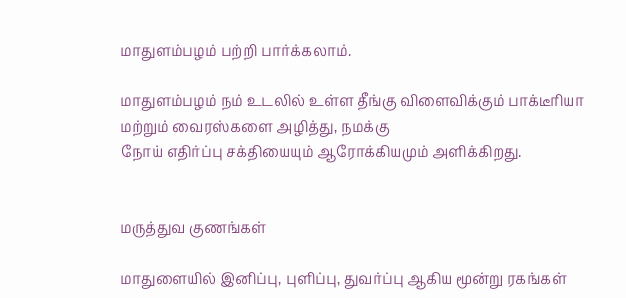மாதுளம்பழம் பற்றி பார்க்கலாம்.

மாதுளம்பழம் நம் உடலில் உள்ள தீங்கு விளைவிக்கும் பாக்டீரியா மற்றும் வைரஸ்களை அழித்து, நமக்கு
நோய் எதிர்ப்பு சக்தியையும் ஆரோக்கியமும் அளிக்கிறது.


மருத்துவ குணங்கள்

மாதுளையில் இனிப்பு, புளிப்பு, துவர்ப்பு ஆகிய மூன்று ரகங்கள்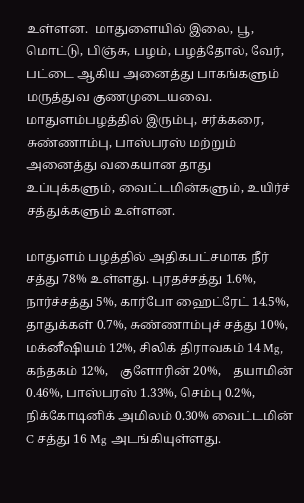உள்ளன.  மாதுளையில் இலை, பூ, மொட்டு, பிஞ்சு, பழம், பழத்தோல், வேர், பட்டை ஆகிய அனைத்து பாகங்களும் மருத்துவ குணமுடையவை. மாதுளம்பழத்தில் இரும்பு, சர்க்கரை, சுண்ணாம்பு, பாஸ்பரஸ் மற்றும் அனைத்து வகையான தாது உப்புக்களும், வைட்டமின்களும், உயிர்ச் சத்துக்களும் உள்ளன.

மாதுளம் பழத்தில் அதிகபட்சமாக நீர் சத்து 78% உள்ளது. புரதச்சத்து 1.6%, நார்ச்சத்து 5%, கார்போ ஹைட்ரேட் 14.5%, தாதுக்கள் 0.7%, சுண்ணாம்புச் சத்து 10%, மக்னீஷியம் 12%, சிலிக் திராவகம் 14 Mg, கந்தகம் 12%,    குளோரின் 20%,    தயாமின் 0.46%, பாஸ்பரஸ் 1.33%, செம்பு 0.2%, நிக்கோடினிக் அமிலம் 0.30% வைட்டமின் C சத்து 16 Mg அடங்கியுள்ளது.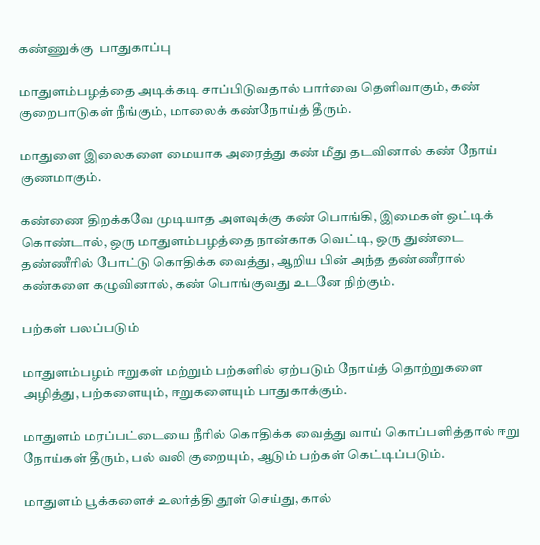கண்ணுக்கு  பாதுகாப்பு

மாதுளம்பழத்தை அடிக்கடி சாப்பிடுவதால் பார்வை தெளிவாகும், கண் குறைபாடுகள் நீங்கும், மாலைக் கண்நோய்த் தீரும்.

மாதுளை இலைகளை மையாக அரைத்து கண் மீது தடவினால் கண் நோய் குணமாகும்.

கண்ணை திறக்கவே முடியாத அளவுக்கு கண் பொங்கி, இமைகள் ஒட்டிக் கொண்டால், ஒரு மாதுளம்பழத்தை நான்காக வெட்டி, ஒரு துண்டை தண்ணீரில் போட்டு கொதிக்க வைத்து, ஆறிய பின் அந்த தண்ணீரால் கண்களை கழுவினால், கண் பொங்குவது உடனே நிற்கும்.

பற்கள் பலப்படும்

மாதுளம்பழம் ஈறுகள் மற்றும் பற்களில் ஏற்படும் நோய்த் தொற்றுகளை அழித்து, பற்களையும், ஈறுகளையும் பாதுகாக்கும்.

மாதுளம் மரப்பட்டையை நீரில் கொதிக்க வைத்து வாய் கொப்பளித்தால் ஈறு நோய்கள் தீரும், பல் வலி குறையும், ஆடும் பற்கள் கெட்டிப்படும்.

மாதுளம் பூக்களைச் உலர்த்தி தூள் செய்து, கால்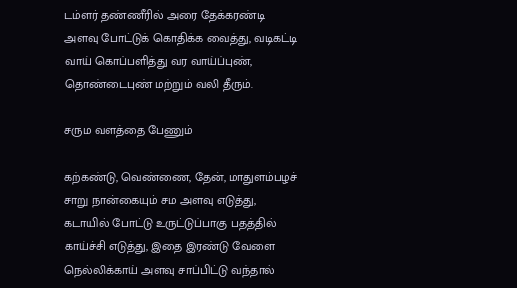டம்ளர் தண்ணீரில் அரை தேக்கரண்டி அளவு போட்டுக் கொதிக்க வைத்து, வடிகட்டி வாய் கொப்பளித்து வர வாய்ப்புண், தொண்டைபுண் மற்றும் வலி தீரும்.

சரும வளத்தை பேணும்

கற்கண்டு, வெண்ணை, தேன், மாதுளம்பழச் சாறு நான்கையும் சம அளவு எடுத்து, கடாயில் போட்டு உருட்டுப்பாகு பதத்தில் காய்ச்சி எடுத்து, இதை இரண்டு வேளை நெல்லிக்காய் அளவு சாப்பிட்டு வந்தால்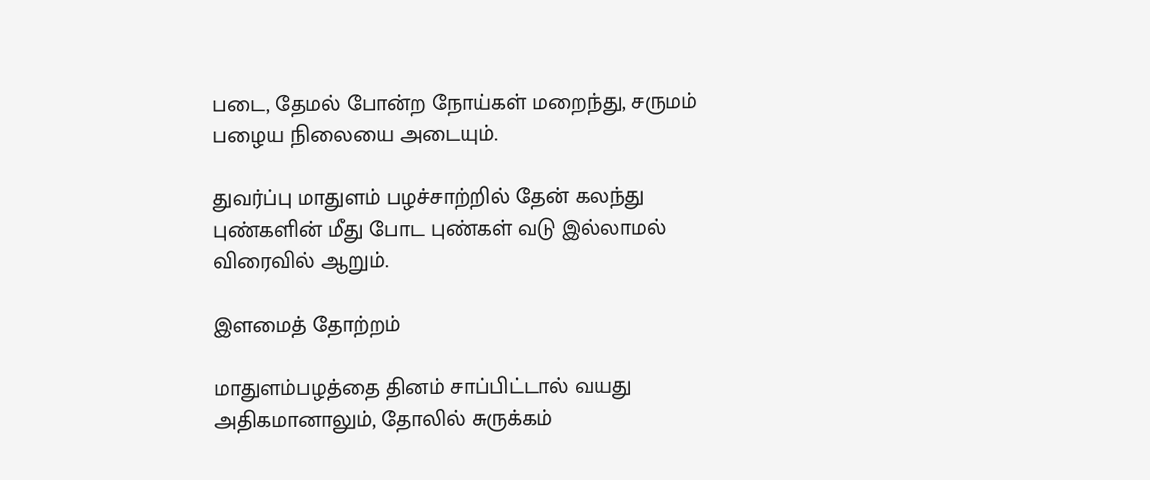படை, தேமல் போன்ற நோய்கள் மறைந்து, சருமம் பழைய நிலையை அடையும்.

துவர்ப்பு மாதுளம் பழச்சாற்றில் தேன் கலந்து புண்களின் மீது போட புண்கள் வடு இல்லாமல் விரைவில் ஆறும்.

இளமைத் தோற்றம்

மாதுளம்பழத்தை தினம் சாப்பிட்டால் வயது அதிகமானாலும், தோலில் சுருக்கம்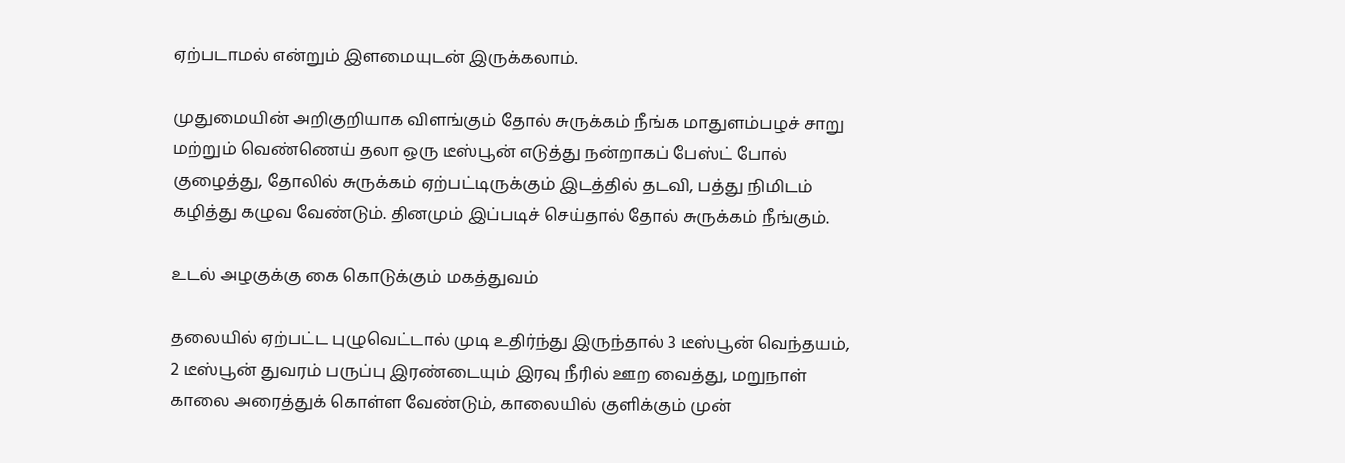ஏற்படாமல் என்றும் இளமையுடன் இருக்கலாம்.

முதுமையின் அறிகுறியாக விளங்கும் தோல் சுருக்கம் நீங்க மாதுளம்பழச் சாறு மற்றும் வெண்ணெய் தலா ஒரு டீஸ்பூன் எடுத்து நன்றாகப் பேஸ்ட் போல் குழைத்து, தோலில் சுருக்கம் ஏற்பட்டிருக்கும் இடத்தில் தடவி, பத்து நிமிடம் கழித்து கழுவ வேண்டும். தினமும் இப்படிச் செய்தால் தோல் சுருக்கம் நீங்கும்.

உடல் அழகுக்கு கை கொடுக்கும் மகத்துவம்

தலையில் ஏற்பட்ட புழுவெட்டால் முடி உதிர்ந்து இருந்தால் 3 டீஸ்பூன் வெந்தயம், 2 டீஸ்பூன் துவரம் பருப்பு இரண்டையும் இரவு நீரில் ஊற வைத்து, மறுநாள் காலை அரைத்துக் கொள்ள வேண்டும், காலையில் குளிக்கும் முன்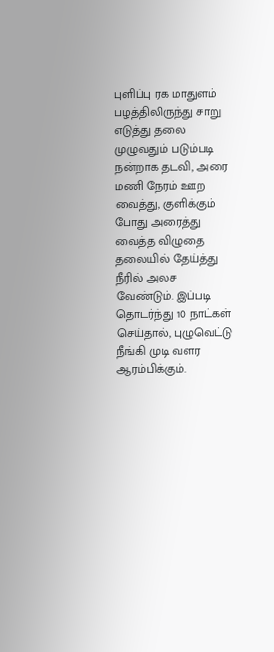புளிப்பு ரக மாதுளம் பழத்திலிருந்து சாறு எடுத்து தலை முழுவதும் படும்படி நன்றாக தடவி, அரை மணி நேரம் ஊற வைத்து, குளிக்கும் போது அரைத்து வைத்த விழுதை தலையில் தேய்த்து நீரில் அலச வேண்டும். இப்படி தொடர்ந்து 10 நாட்கள் செய்தால், புழுவெட்டு நீங்கி முடி வளர ஆரம்பிக்கும்.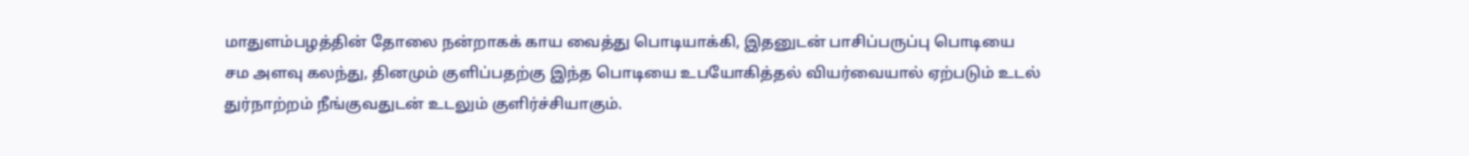மாதுளம்பழத்தின் தோலை நன்றாகக் காய வைத்து பொடியாக்கி, இதனுடன் பாசிப்பருப்பு பொடியை சம அளவு கலந்து, தினமும் குளிப்பதற்கு இந்த பொடியை உபயோகித்தல் வியர்வையால் ஏற்படும் உடல் துர்நாற்றம் நீங்குவதுடன் உடலும் குளிர்ச்சியாகும்.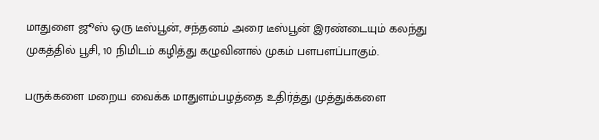மாதுளை ஜூஸ் ஒரு டீஸ்பூன், சந்தனம் அரை டீஸ்பூன் இரண்டையும் கலந்து முகத்தில் பூசி, 10 நிமிடம் கழித்து கழுவினால் முகம் பளபளப்பாகும்.

பருக்களை மறைய வைக்க மாதுளம்பழத்தை உதிர்த்து முத்துக்களை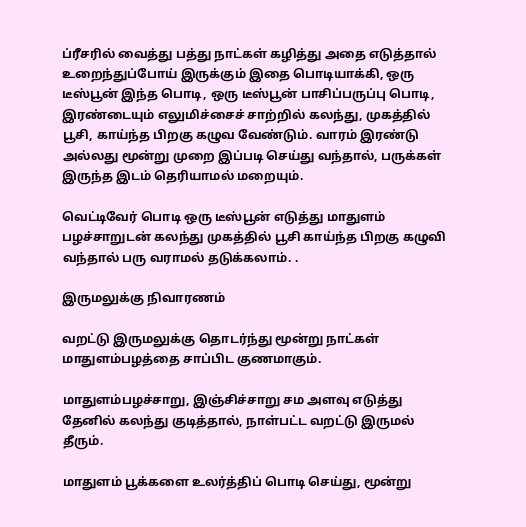ப்ரீசரில் வைத்து பத்து நாட்கள் கழித்து அதை எடுத்தால் உறைந்துப்போய் இருக்கும் இதை பொடியாக்கி, ஒரு டீஸ்பூன் இந்த பொடி, ஒரு டீஸ்பூன் பாசிப்பருப்பு பொடி, இரண்டையும் எலுமிச்சைச் சாற்றில் கலந்து, முகத்தில் பூசி, காய்ந்த பிறகு கழுவ வேண்டும். வாரம் இரண்டு அல்லது மூன்று முறை இப்படி செய்து வந்தால், பருக்கள் இருந்த இடம் தெரியாமல் மறையும்.

வெட்டிவேர் பொடி ஒரு டீஸ்பூன் எடுத்து மாதுளம் பழச்சாறுடன் கலந்து முகத்தில் பூசி காய்ந்த பிறகு கழுவி வந்தால் பரு வராமல் தடுக்கலாம். .

இருமலுக்கு நிவாரணம்

வறட்டு இருமலுக்கு தொடர்ந்து மூன்று நாட்கள் மாதுளம்பழத்தை சாப்பிட குணமாகும்.

மாதுளம்பழச்சாறு, இஞ்சிச்சாறு சம அளவு எடுத்து தேனில் கலந்து குடித்தால், நாள்பட்ட வறட்டு இருமல் தீரும்.

மாதுளம் பூக்களை உலர்த்திப் பொடி செய்து, மூன்று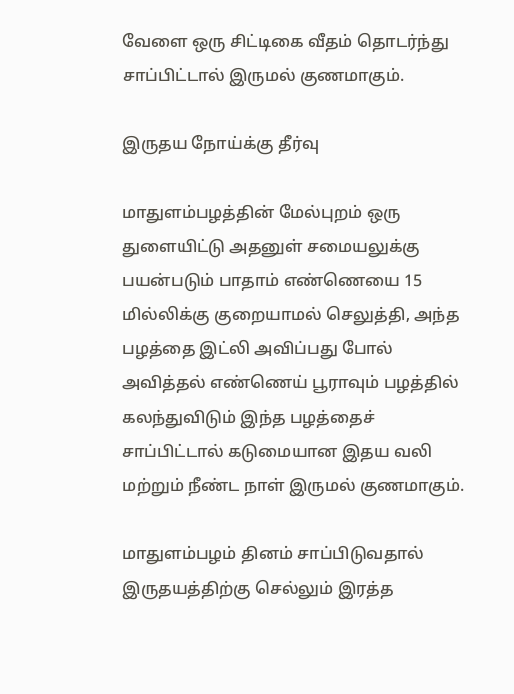வேளை ஒரு சிட்டிகை வீதம் தொடர்ந்து சாப்பிட்டால் இருமல் குணமாகும்.

இருதய நோய்க்கு தீர்வு

மாதுளம்பழத்தின் மேல்புறம் ஒரு துளையிட்டு அதனுள் சமையலுக்கு பயன்படும் பாதாம் எண்ணெயை 15 மில்லிக்கு குறையாமல் செலுத்தி, அந்த பழத்தை இட்லி அவிப்பது போல் அவித்தல் எண்ணெய் பூராவும் பழத்தில் கலந்துவிடும் இந்த பழத்தைச் சாப்பிட்டால் கடுமையான இதய வலி மற்றும் நீண்ட நாள் இருமல் குணமாகும்.

மாதுளம்பழம் தினம் சாப்பிடுவதால் இருதயத்திற்கு செல்லும் இரத்த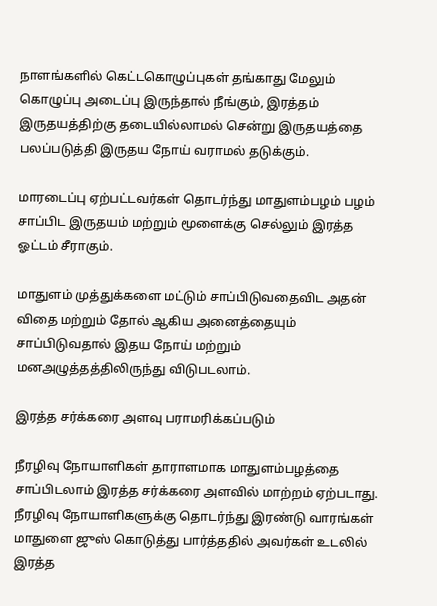நாளங்களில் கெட்டகொழுப்புகள் தங்காது மேலும் கொழுப்பு அடைப்பு இருந்தால் நீங்கும், இரத்தம் இருதயத்திற்கு தடையில்லாமல் சென்று இருதயத்தை பலப்படுத்தி இருதய நோய் வராமல் தடுக்கும்.

மாரடைப்பு ஏற்பட்டவர்கள் தொடர்ந்து மாதுளம்பழம் பழம் சாப்பிட இருதயம் மற்றும் மூளைக்கு செல்லும் இரத்த ஓட்டம் சீராகும்.

மாதுளம் முத்துக்களை மட்டும் சாப்பிடுவதைவிட அதன் விதை மற்றும் தோல் ஆகிய அனைத்தையும் சாப்பிடுவதால் இதய நோய் மற்றும் மனஅழுத்தத்திலிருந்து விடுபடலாம்.

இரத்த சர்க்கரை அளவு பராமரிக்கப்படும்

நீரழிவு நோயாளிகள் தாராளமாக மாதுளம்பழத்தை சாப்பிடலாம் இரத்த சர்க்கரை அளவில் மாற்றம் ஏற்படாது. நீரழிவு நோயாளிகளுக்கு தொடர்ந்து இரண்டு வாரங்கள் மாதுளை ஜுஸ் கொடுத்து பார்த்ததில் அவர்கள் உடலில் இரத்த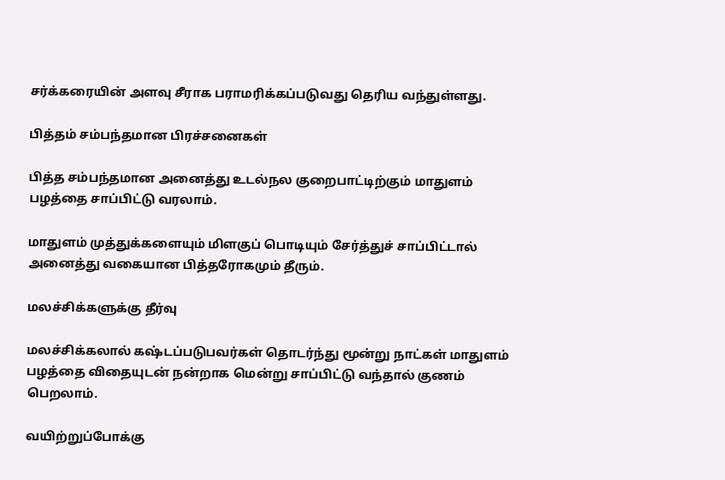சர்க்கரையின் அளவு சீராக பராமரிக்கப்படுவது தெரிய வந்துள்ளது.

பித்தம் சம்பந்தமான பிரச்சனைகள்

பித்த சம்பந்தமான அனைத்து உடல்நல குறைபாட்டிற்கும் மாதுளம் பழத்தை சாப்பிட்டு வரலாம்.

மாதுளம் முத்துக்களையும் மிளகுப் பொடியும் சேர்த்துச் சாப்பிட்டால் அனைத்து வகையான பித்தரோகமும் தீரும்.

மலச்சிக்களுக்கு தீர்வு

மலச்சிக்கலால் கஷ்டப்படுபவர்கள் தொடர்ந்து மூன்று நாட்கள் மாதுளம் பழத்தை விதையுடன் நன்றாக மென்று சாப்பிட்டு வந்தால் குணம் பெறலாம்.

வயிற்றுப்போக்கு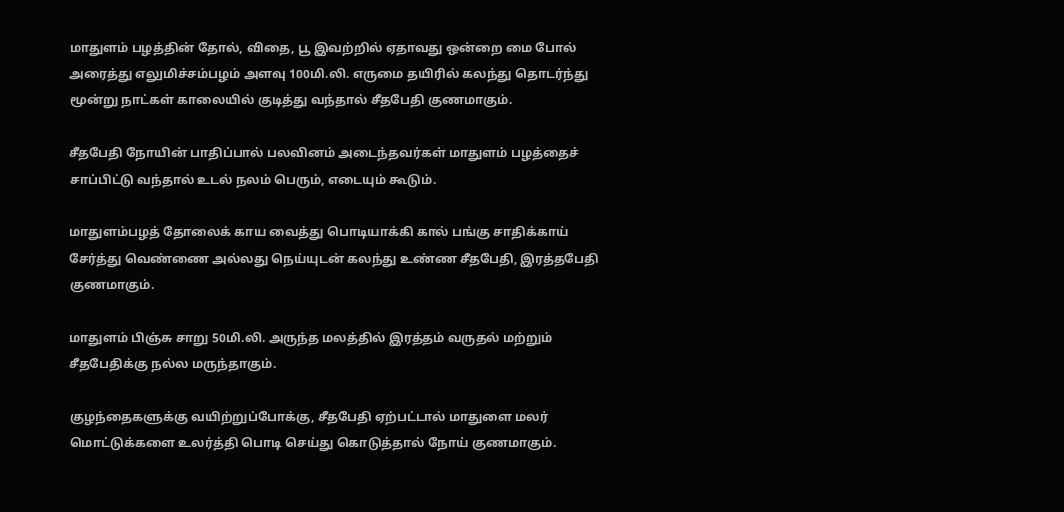மாதுளம் பழத்தின் தோல், விதை, பூ இவற்றில் ஏதாவது ஒன்றை மை போல் அரைத்து எலுமிச்சம்பழம் அளவு 100மி.லி. எருமை தயிரில் கலந்து தொடர்ந்து மூன்று நாட்கள் காலையில் குடித்து வந்தால் சீதபேதி குணமாகும்.

சீதபேதி நோயின் பாதிப்பால் பலவினம் அடைந்தவர்கள் மாதுளம் பழத்தைச் சாப்பிட்டு வந்தால் உடல் நலம் பெரும், எடையும் கூடும்.

மாதுளம்பழத் தோலைக் காய வைத்து பொடியாக்கி கால் பங்கு சாதிக்காய் சேர்த்து வெண்ணை அல்லது நெய்யுடன் கலந்து உண்ண சீதபேதி, இரத்தபேதி குணமாகும்.

மாதுளம் பிஞ்சு சாறு 50மி.லி. அருந்த மலத்தில் இரத்தம் வருதல் மற்றும் சீதபேதிக்கு நல்ல மருந்தாகும்.

குழந்தைகளுக்கு வயிற்றுப்போக்கு, சீதபேதி ஏற்பட்டால் மாதுளை மலர் மொட்டுக்களை உலர்த்தி பொடி செய்து கொடுத்தால் நோய் குணமாகும்.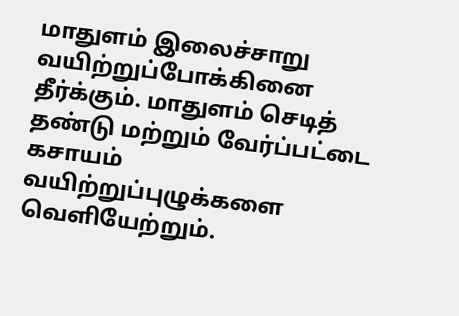மாதுளம் இலைச்சாறு வயிற்றுப்போக்கினை தீர்க்கும். மாதுளம் செடித் தண்டு மற்றும் வேர்ப்பட்டை கசாயம் வயிற்றுப்புழுக்களை வெளியேற்றும்.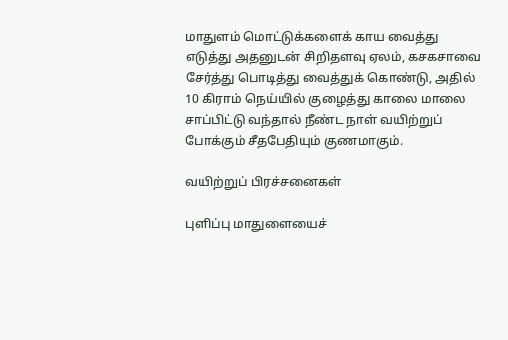மாதுளம் மொட்டுக்களைக் காய வைத்து எடுத்து அதனுடன் சிறிதளவு ஏலம், கசகசாவை சேர்த்து பொடித்து வைத்துக் கொண்டு, அதில் 10 கிராம் நெய்யில் குழைத்து காலை மாலை சாப்பிட்டு வந்தால் நீண்ட நாள் வயிற்றுப் போக்கும் சீதபேதியும் குணமாகும்.

வயிற்றுப் பிரச்சனைகள்

புளிப்பு மாதுளையைச்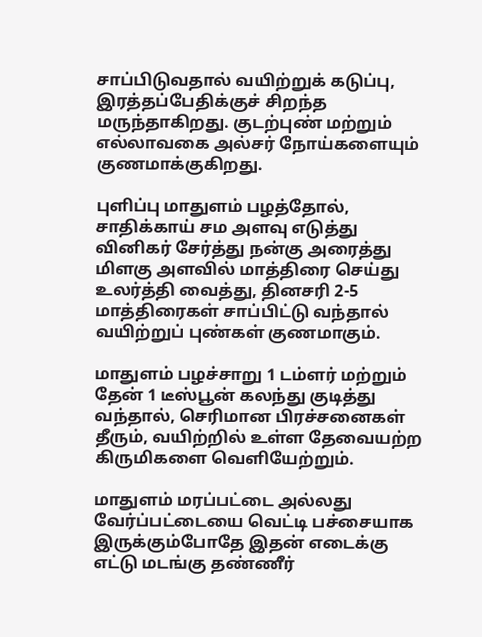சாப்பிடுவதால் வயிற்றுக் கடுப்பு, இரத்தப்பேதிக்குச் சிறந்த மருந்தாகிறது. குடற்புண் மற்றும் எல்லாவகை அல்சர் நோய்களையும் குணமாக்குகிறது.

புளிப்பு மாதுளம் பழத்தோல், சாதிக்காய் சம அளவு எடுத்து வினிகர் சேர்த்து நன்கு அரைத்து மிளகு அளவில் மாத்திரை செய்து உலர்த்தி வைத்து, தினசரி 2-5 மாத்திரைகள் சாப்பிட்டு வந்தால் வயிற்றுப் புண்கள் குணமாகும்.

மாதுளம் பழச்சாறு 1 டம்ளர் மற்றும் தேன் 1 டீஸ்பூன் கலந்து குடித்து வந்தால், செரிமான பிரச்சனைகள் தீரும், வயிற்றில் உள்ள தேவையற்ற கிருமிகளை வெளியேற்றும்.

மாதுளம் மரப்பட்டை அல்லது வேர்ப்பட்டையை வெட்டி பச்சையாக இருக்கும்போதே இதன் எடைக்கு எட்டு மடங்கு தண்ணீர்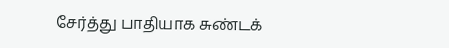சேர்த்து பாதியாக சுண்டக்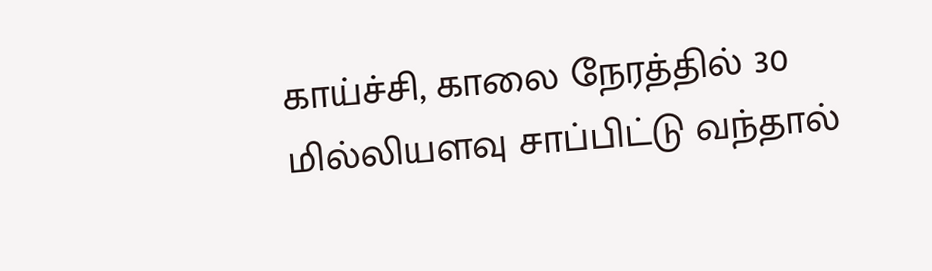காய்ச்சி, காலை நேரத்தில் 30 மில்லியளவு சாப்பிட்டு வந்தால்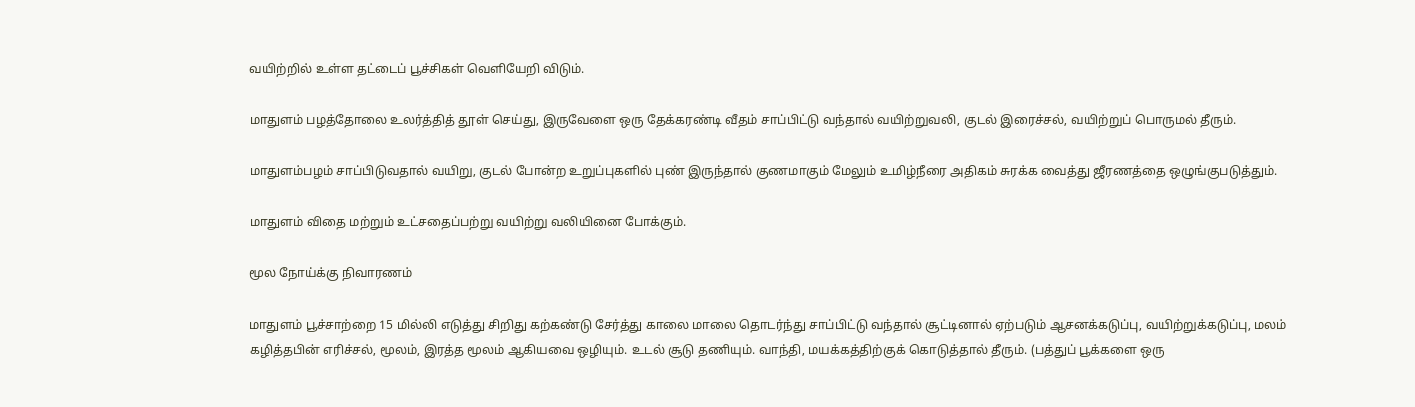வயிற்றில் உள்ள தட்டைப் பூச்சிகள் வெளியேறி விடும்.

மாதுளம் பழத்தோலை உலர்த்தித் தூள் செய்து, இருவேளை ஒரு தேக்கரண்டி வீதம் சாப்பிட்டு வந்தால் வயிற்றுவலி, குடல் இரைச்சல், வயிற்றுப் பொருமல் தீரும்.

மாதுளம்பழம் சாப்பிடுவதால் வயிறு, குடல் போன்ற உறுப்புகளில் புண் இருந்தால் குணமாகும் மேலும் உமிழ்நீரை அதிகம் சுரக்க வைத்து ஜீரணத்தை ஒழுங்குபடுத்தும்.

மாதுளம் விதை மற்றும் உட்சதைப்பற்று வயிற்று வலியினை போக்கும்.

மூல நோய்க்கு நிவாரணம்

மாதுளம் பூச்சாற்றை 15 மில்லி எடுத்து சிறிது கற்கண்டு சேர்த்து காலை மாலை தொடர்ந்து சாப்பிட்டு வந்தால் சூட்டினால் ஏற்படும் ஆசனக்கடுப்பு, வயிற்றுக்கடுப்பு, மலம் கழித்தபின் எரிச்சல், மூலம், இரத்த மூலம் ஆகியவை ஒழியும். உடல் சூடு தணியும். வாந்தி, மயக்கத்திற்குக் கொடுத்தால் தீரும். (பத்துப் பூக்களை ஒரு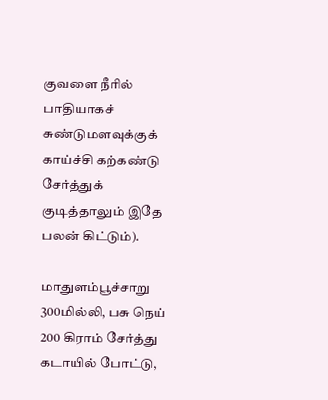குவளை நீரில் பாதியாகச் சுண்டுமளவுக்குக் காய்ச்சி கற்கண்டு சேர்த்துக் குடித்தாலும் இதே பலன் கிட்டும்).

மாதுளம்பூச்சாறு 300மில்லி, பசு நெய் 200 கிராம் சேர்த்து கடாயில் போட்டு,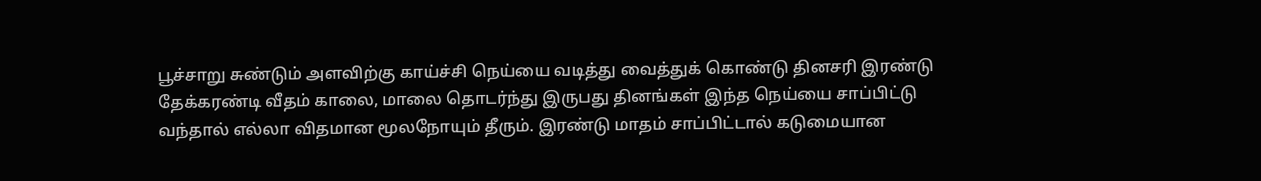பூச்சாறு சுண்டும் அளவிற்கு காய்ச்சி நெய்யை வடித்து வைத்துக் கொண்டு தினசரி இரண்டு தேக்கரண்டி வீதம் காலை, மாலை தொடர்ந்து இருபது தினங்கள் இந்த நெய்யை சாப்பிட்டு வந்தால் எல்லா விதமான மூலநோயும் தீரும். இரண்டு மாதம் சாப்பிட்டால் கடுமையான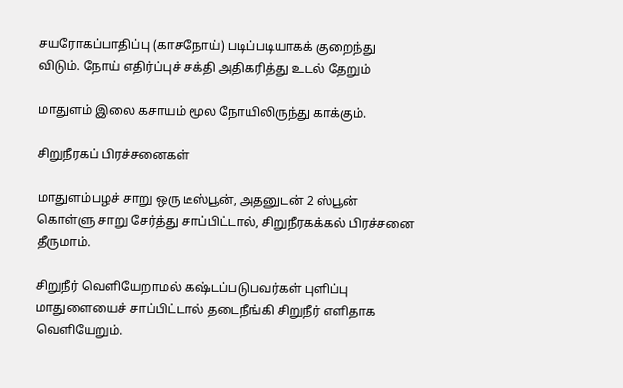சயரோகப்பாதிப்பு (காசநோய்) படிப்படியாகக் குறைந்து விடும். நோய் எதிர்ப்புச் சக்தி அதிகரித்து உடல் தேறும்

மாதுளம் இலை கசாயம் மூல நோயிலிருந்து காக்கும்.

சிறுநீரகப் பிரச்சனைகள்

மாதுளம்பழச் சாறு ஒரு டீஸ்பூன், அதனுடன் 2 ஸ்பூன் கொள்ளு சாறு சேர்த்து சாப்பிட்டால், சிறுநீரகக்கல் பிரச்சனை தீருமாம்.

சிறுநீர் வெளியேறாமல் கஷ்டப்படுபவர்கள் புளிப்பு மாதுளையைச் சாப்பிட்டால் தடைநீங்கி சிறுநீர் எளிதாக வெளியேறும்.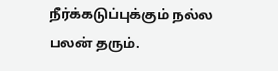நீர்க்கடுப்புக்கும் நல்ல பலன் தரும்.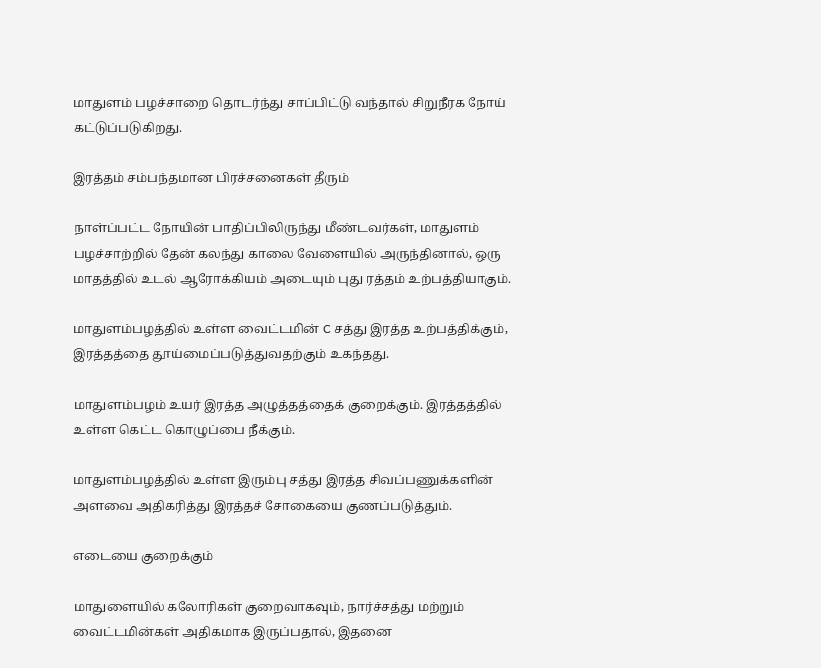மாதுளம் பழச்சாறை தொடர்ந்து சாப்பிட்டு வந்தால் சிறுநீரக நோய் கட்டுப்படுகிறது.

இரத்தம் சம்பந்தமான பிரச்சனைகள் தீரும்

நாள்ப்பட்ட நோயின் பாதிப்பிலிருந்து மீண்டவர்கள், மாதுளம் பழச்சாற்றில் தேன் கலந்து காலை வேளையில் அருந்தினால், ஒரு மாதத்தில் உடல் ஆரோக்கியம் அடையும் புது ரத்தம் உற்பத்தியாகும்.

மாதுளம்பழத்தில் உள்ள வைட்டமின் C சத்து இரத்த உற்பத்திக்கும், இரத்தத்தை தூய்மைப்படுத்துவதற்கும் உகந்தது.

மாதுளம்பழம் உயர் இரத்த அழுத்தத்தைக் குறைக்கும். இரத்தத்தில் உள்ள கெட்ட கொழுப்பை நீக்கும்.

மாதுளம்பழத்தில் உள்ள இரும்பு சத்து இரத்த சிவப்பணுக்களின் அளவை அதிகரித்து இரத்தச் சோகையை குணப்படுத்தும்.

எடையை குறைக்கும்

மாதுளையில் கலோரிகள் குறைவாகவும், நார்ச்சத்து மற்றும் வைட்டமின்கள் அதிகமாக இருப்பதால், இதனை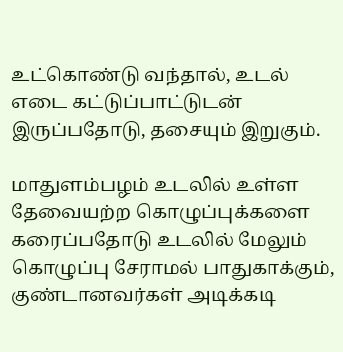உட்கொண்டு வந்தால், உடல் எடை கட்டுப்பாட்டுடன் இருப்பதோடு, தசையும் இறுகும்.

மாதுளம்பழம் உடலில் உள்ள தேவையற்ற கொழுப்புக்களை கரைப்பதோடு உடலில் மேலும் கொழுப்பு சேராமல் பாதுகாக்கும், குண்டானவர்கள் அடிக்கடி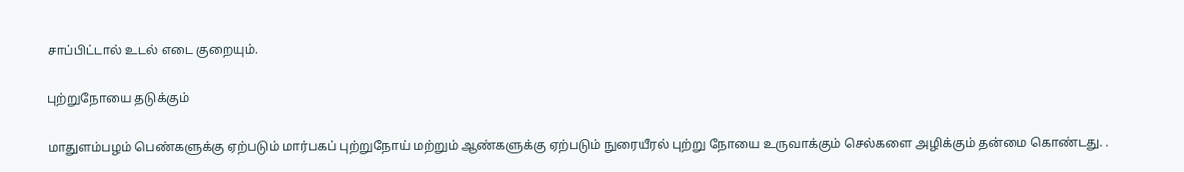சாப்பிட்டால் உடல் எடை குறையும்.

புற்றுநோயை தடுக்கும்

மாதுளம்பழம் பெண்களுக்கு ஏற்படும் மார்பகப் புற்றுநோய் மற்றும் ஆண்களுக்கு ஏற்படும் நுரையீரல் புற்று நோயை உருவாக்கும் செல்களை அழிக்கும் தன்மை கொண்டது. .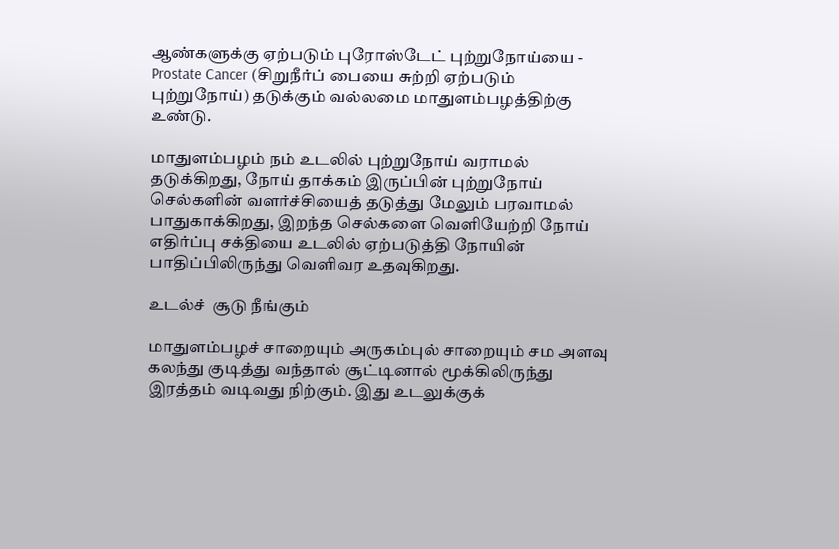ஆண்களுக்கு ஏற்படும் புரோஸ்டேட் புற்றுநோய்யை - Prostate Cancer (சிறுநீர்ப் பையை சுற்றி ஏற்படும் புற்றுநோய்) தடுக்கும் வல்லமை மாதுளம்பழத்திற்கு உண்டு.

மாதுளம்பழம் நம் உடலில் புற்றுநோய் வராமல் தடுக்கிறது, நோய் தாக்கம் இருப்பின் புற்றுநோய் செல்களின் வளர்ச்சியைத் தடுத்து மேலும் பரவாமல் பாதுகாக்கிறது, இறந்த செல்களை வெளியேற்றி நோய் எதிர்ப்பு சக்தியை உடலில் ஏற்படுத்தி நோயின் பாதிப்பிலிருந்து வெளிவர உதவுகிறது.

உடல்ச்  சூடு நீங்கும்

மாதுளம்பழச் சாறையும் அருகம்புல் சாறையும் சம அளவு கலந்து குடித்து வந்தால் சூட்டினால் மூக்கிலிருந்து இரத்தம் வடிவது நிற்கும். இது உடலுக்குக்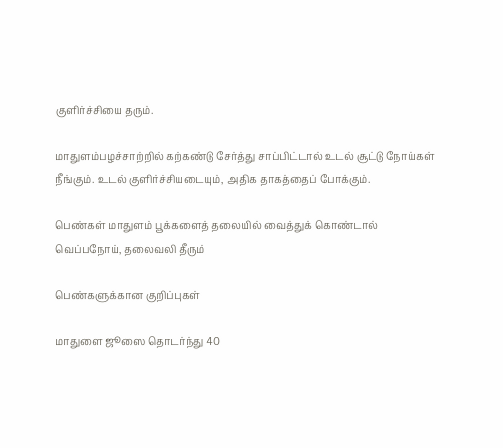குளிர்ச்சியை தரும்.

மாதுளம்பழச்சாற்றில் கற்கண்டு சேர்த்து சாப்பிட்டால் உடல் சூட்டு நோய்கள் நீங்கும். உடல் குளிர்ச்சியடையும், அதிக தாகத்தைப் போக்கும்.

பெண்கள் மாதுளம் பூக்களைத் தலையில் வைத்துக் கொண்டால் வெப்பநோய், தலைவலி தீரும்

பெண்களுக்கான குறிப்புகள்

மாதுளை ஜூஸை தொடர்ந்து 40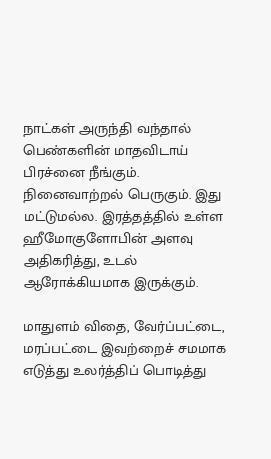நாட்கள் அருந்தி வந்தால் பெண்களின் மாதவிடாய் பிரச்னை நீங்கும். நினைவாற்றல் பெருகும். இது மட்டுமல்ல. இரத்தத்தில் உள்ள ஹீமோகுளோபின் அளவு அதிகரித்து, உடல் ஆரோக்கியமாக இருக்கும்.

மாதுளம் விதை, வேர்ப்பட்டை, மரப்பட்டை இவற்றைச் சமமாக எடுத்து உலர்த்திப் பொடித்து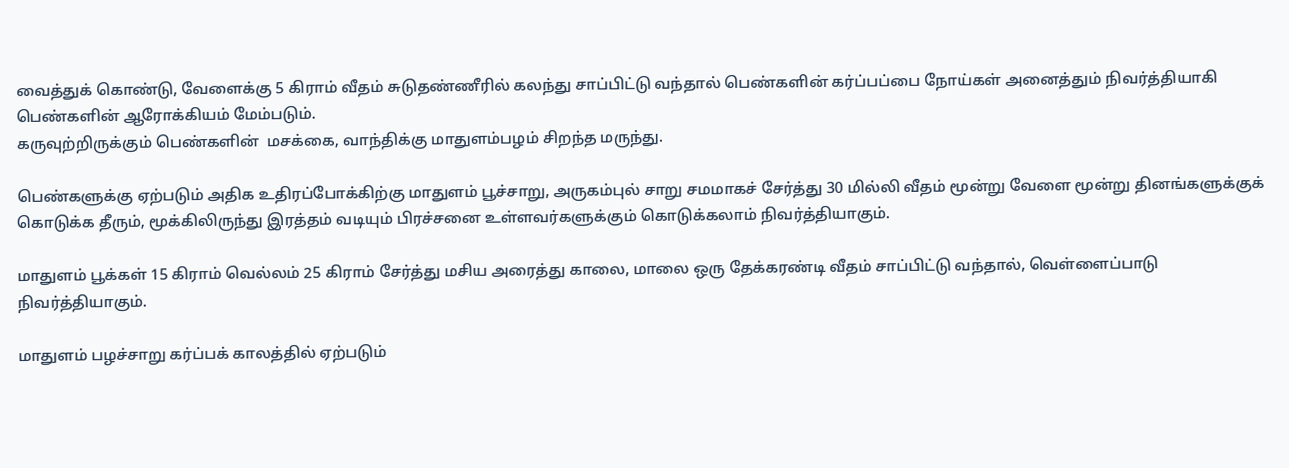வைத்துக் கொண்டு, வேளைக்கு 5 கிராம் வீதம் சுடுதண்ணீரில் கலந்து சாப்பிட்டு வந்தால் பெண்களின் கர்ப்பப்பை நோய்கள் அனைத்தும் நிவர்த்தியாகி பெண்களின் ஆரோக்கியம் மேம்படும்.
கருவுற்றிருக்கும் பெண்களின்  மசக்கை, வாந்திக்கு மாதுளம்பழம் சிறந்த மருந்து.

பெண்களுக்கு ஏற்படும் அதிக உதிரப்போக்கிற்கு மாதுளம் பூச்சாறு, அருகம்புல் சாறு சமமாகச் சேர்த்து 30 மில்லி வீதம் மூன்று வேளை மூன்று தினங்களுக்குக் கொடுக்க தீரும், மூக்கிலிருந்து இரத்தம் வடியும் பிரச்சனை உள்ளவர்களுக்கும் கொடுக்கலாம் நிவர்த்தியாகும்.

மாதுளம் பூக்கள் 15 கிராம் வெல்லம் 25 கிராம் சேர்த்து மசிய அரைத்து காலை, மாலை ஒரு தேக்கரண்டி வீதம் சாப்பிட்டு வந்தால், வெள்ளைப்பாடு நிவர்த்தியாகும்.

மாதுளம் பழச்சாறு கர்ப்பக் காலத்தில் ஏற்படும்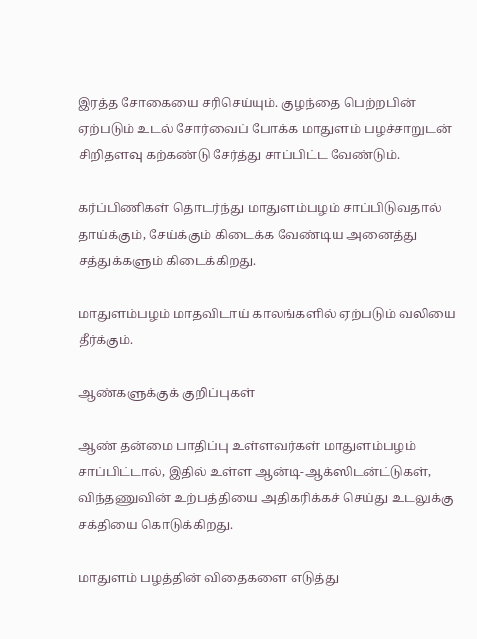இரத்த சோகையை சரிசெய்யும். குழந்தை பெற்றபின் ஏற்படும் உடல் சோர்வைப் போக்க மாதுளம் பழச்சாறுடன் சிறிதளவு கற்கண்டு சேர்த்து சாப்பிட்ட வேண்டும்.

கர்ப்பிணிகள் தொடர்ந்து மாதுளம்பழம் சாப்பிடுவதால் தாய்க்கும், சேய்க்கும் கிடைக்க வேண்டிய அனைத்து சத்துக்களும் கிடைக்கிறது.

மாதுளம்பழம் மாதவிடாய் காலங்களில் ஏற்படும் வலியை தீர்க்கும்.

ஆண்களுக்குக் குறிப்புகள்

ஆண் தன்மை பாதிப்பு உள்ளவர்கள் மாதுளம்பழம் சாப்பிட்டால், இதில் உள்ள ஆன்டி-ஆக்ஸிடன்ட்டுகள், விந்தணுவின் உற்பத்தியை அதிகரிக்கச் செய்து உடலுக்கு சக்தியை கொடுக்கிறது.

மாதுளம் பழத்தின் விதைகளை எடுத்து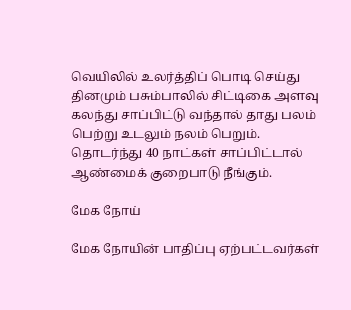வெயிலில் உலர்த்திப் பொடி செய்து தினமும் பசும்பாலில் சிட்டிகை அளவு கலந்து சாப்பிட்டு வந்தால் தாது பலம் பெற்று உடலும் நலம் பெறும். தொடர்ந்து 40 நாட்கள் சாப்பிட்டால் ஆண்மைக் குறைபாடு நீங்கும்.

மேக நோய்

மேக நோயின் பாதிப்பு ஏற்பட்டவர்கள்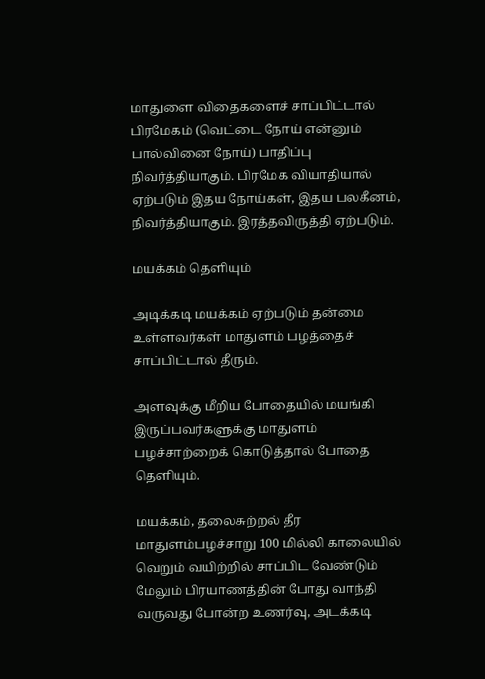மாதுளை விதைகளைச் சாப்பிட்டால் பிரமேகம் (வெட்டை நோய் என்னும் பால்வினை நோய்) பாதிப்பு நிவர்த்தியாகும். பிரமேக வியாதியால் ஏற்படும் இதய நோய்கள், இதய பலகீனம், நிவர்த்தியாகும். இரத்தவிருத்தி ஏற்படும்.

மயக்கம் தெளியும்

அடிக்கடி மயக்கம் ஏற்படும் தன்மை உள்ளவர்கள் மாதுளம் பழத்தைச் சாப்பிட்டால் தீரும்.

அளவுக்கு மீறிய போதையில் மயங்கி இருப்பவர்களுக்கு மாதுளம் பழச்சாற்றைக் கொடுத்தால் போதை தெளியும்.

மயக்கம், தலைசுற்றல் தீர மாதுளம்பழச்சாறு 100 மில்லி காலையில் வெறும் வயிற்றில் சாப்பிட வேண்டும் மேலும் பிரயாணத்தின் போது வாந்தி வருவது போன்ற உணர்வு, அடக்கடி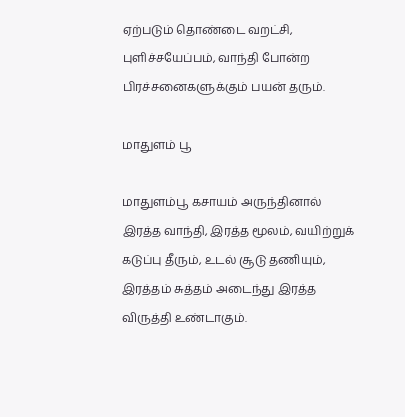ஏற்படும் தொண்டை வறட்சி, புளிச்ச‌யேப்பம், வாந்தி போன்ற பிரச்சனைகளுக்கும் பயன் தரும்.

மாதுளம் பூ

மாதுளம்பூ கசாயம் அருந்தினால் இரத்த வாந்தி, இரத்த மூலம், வயிற்றுக் கடுப்பு தீரும், உடல் சூடு தணியும், இரத்தம் சுத்தம் அடைந்து இரத்த விருத்தி உண்டாகும்.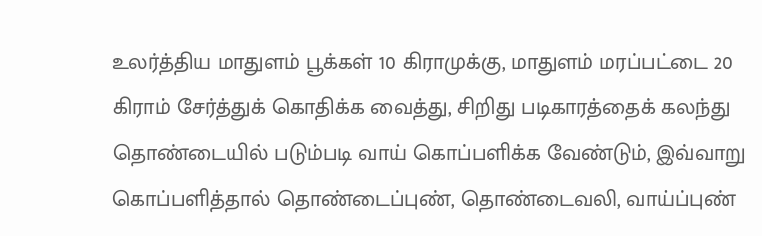உலர்த்திய மாதுளம் பூக்கள் 10 கிராமுக்கு, மாதுளம் மரப்பட்டை 20 கிராம் சேர்த்துக் கொதிக்க வைத்து, சிறிது படிகாரத்தைக் கலந்து தொண்டையில் படும்படி வாய் கொப்பளிக்க வேண்டும், இவ்வாறு கொப்பளித்தால் தொண்டைப்புண், தொண்டைவலி, வாய்ப்புண்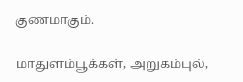குணமாகும்.

மாதுளம்பூக்கள், அறுகம்புல்,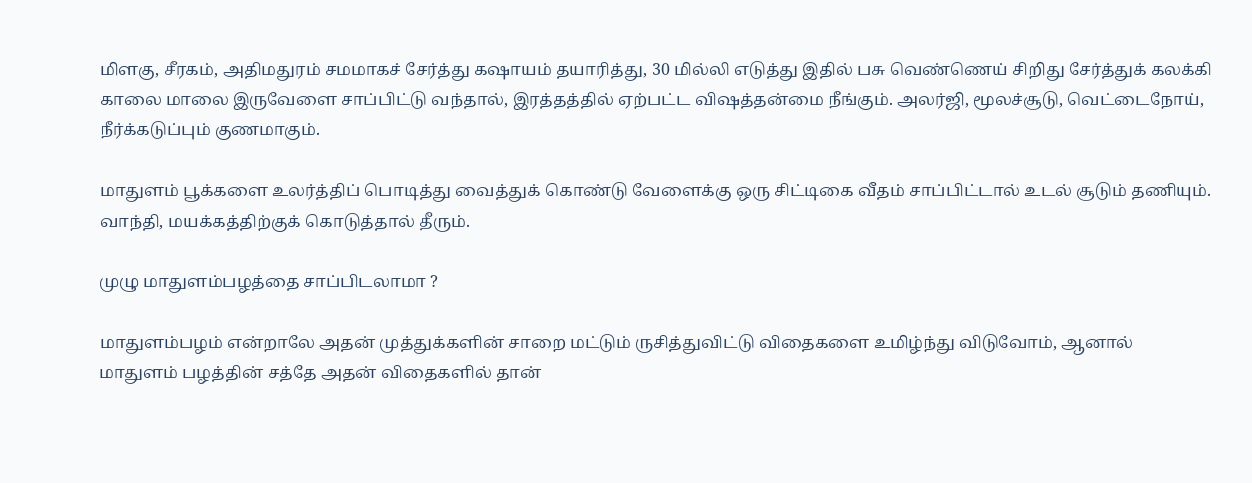மிளகு, சீரகம், அதிமதுரம் சமமாகச் சேர்த்து கஷாயம் தயாரித்து, 30 மில்லி எடுத்து இதில் பசு வெண்ணெய் சிறிது சேர்த்துக் கலக்கி காலை மாலை இருவேளை சாப்பிட்டு வந்தால், இரத்தத்தில் ஏற்பட்ட விஷத்தன்மை நீங்கும். அலர்ஜி, மூலச்சூடு, வெட்டைநோய், நீர்க்கடுப்பும் குணமாகும்.

மாதுளம் பூக்களை உலர்த்திப் பொடித்து வைத்துக் கொண்டு வேளைக்கு ஒரு சிட்டிகை வீதம் சாப்பிட்டால் உடல் சூடும் தணியும். வாந்தி, மயக்கத்திற்குக் கொடுத்தால் தீரும்.

முழு மாதுளம்பழத்தை சாப்பிடலாமா ?

மாதுளம்பழம் என்றாலே அதன் முத்துக்களின் சாறை மட்டும் ருசித்துவிட்டு விதைகளை உமிழ்ந்து விடுவோம், ஆனால் மாதுளம் பழத்தின் சத்தே அதன் விதைகளில் தான்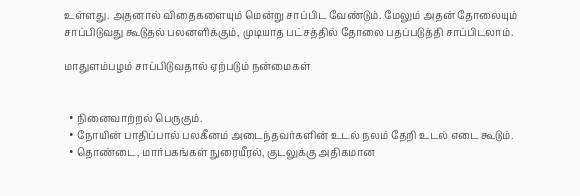உள்ளது. அதனால் விதைகளையும் மென்று சாப்பிட வேண்டும். மேலும் அதன் தோலையும் சாப்பிடுவது கூடுதல் பலனளிக்கும், முடியாத பட்சத்தில் தோலை பதப்படுத்தி சாப்பிடலாம்.

மாதுளம்பழம் சாப்பிடுவதால் ஏற்படும் நன்மைகள்


  • நினைவாற்றல் பெருகும்.
  • நோயின் பாதிப்பால் பலகீனம் அடைந்தவர்களின் உடல் நலம் தேறி உடல் எடை கூடும்.
  • தொண்டை, மார்பகங்கள் நுரையீரல், குடலுக்கு அதிகமான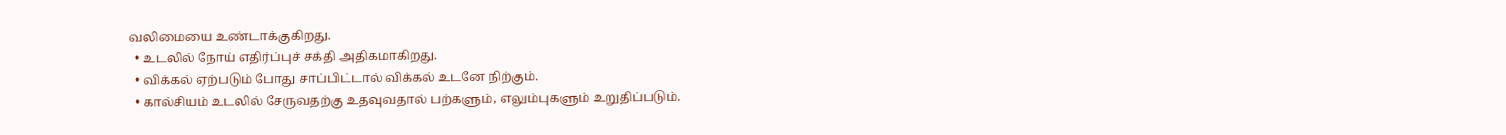வலிமையை உண்டாக்குகிறது.
  • உடலில் நோய் எதிர்ப்புச் சக்தி அதிகமாகிறது.
  • விக்கல் ஏற்படும் போது சாப்பிட்டால் விக்கல் உடனே நிற்கும்.
  • கால்சியம் உடலில் சேருவதற்கு உதவுவதால் பற்களும், எலும்புகளும் உறுதிப்படும்.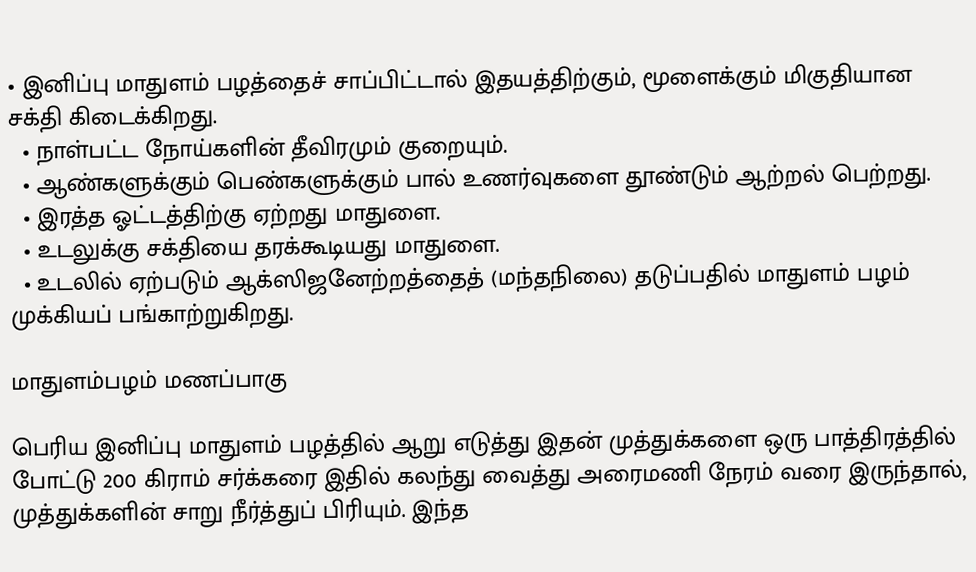• இனிப்பு மாதுளம் பழத்தைச் சாப்பிட்டால் இதயத்திற்கும், மூளைக்கும் மிகுதியான சக்தி கிடைக்கிறது.
  • நாள்பட்ட நோய்களின் தீவிரமும் குறையும்.
  • ஆண்களுக்கும் பெண்களுக்கும் பால் உணர்வுகளை தூண்டும் ஆற்றல் பெற்றது.
  • இரத்த ஓட்டத்திற்கு ஏற்றது மாதுளை.
  • உடலுக்கு சக்தியை தரக்கூடியது மாதுளை.
  • உடலில் ஏற்படும் ஆக்ஸிஜனேற்றத்தைத் (மந்தநிலை) தடுப்பதில் மாதுளம் பழம் முக்கியப் பங்காற்றுகிறது.

மாதுளம்பழம் மணப்பாகு

பெரிய இனிப்பு மாதுளம் பழத்தில் ஆறு எடுத்து இதன் முத்துக்களை ஒரு பாத்திரத்தில் போட்டு 200 கிராம் சர்க்கரை இதில் கலந்து வைத்து அரைமணி நேரம் வரை இருந்தால், முத்துக்களின் சாறு நீர்த்துப் பிரியும். இந்த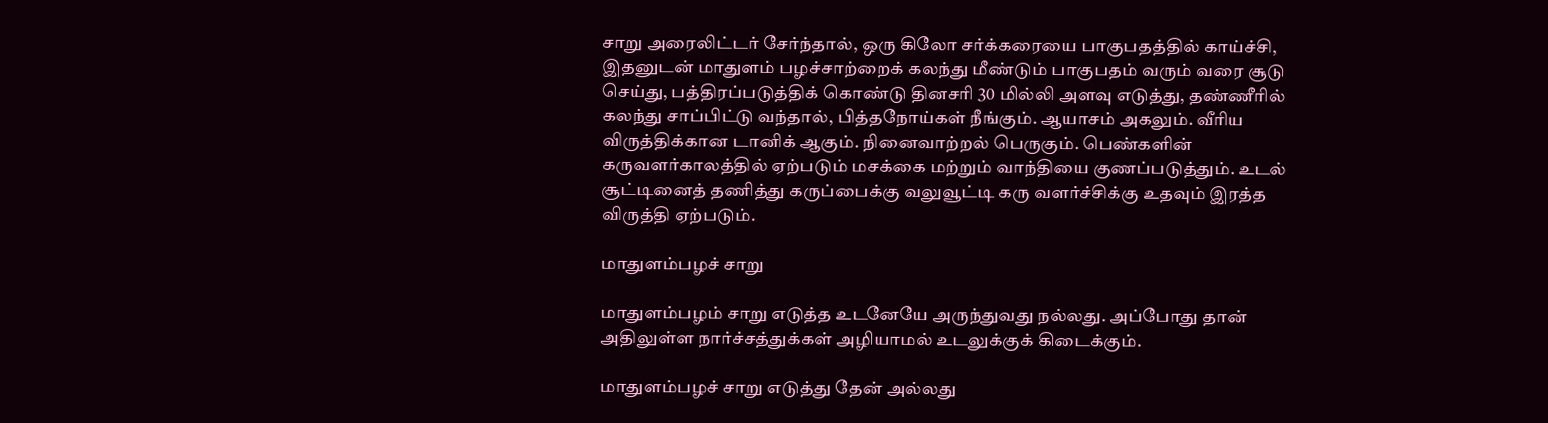சாறு அரைலிட்டர் சேர்ந்தால், ஒரு கிலோ சர்க்கரையை பாகுபதத்தில் காய்ச்சி, இதனுடன் மாதுளம் பழச்சாற்றைக் கலந்து மீண்டும் பாகுபதம் வரும் வரை சூடு செய்து, பத்திரப்படுத்திக் கொண்டு தினசரி 30 மில்லி அளவு எடுத்து, தண்ணீரில் கலந்து சாப்பிட்டு வந்தால், பித்தநோய்கள் நீங்கும். ஆயாசம் அகலும். வீரிய விருத்திக்கான டானிக் ஆகும். நினைவாற்றல் பெருகும். பெண்களின் கருவளர்காலத்தில் ஏற்படும் மசக்கை மற்றும் வாந்தியை குணப்படுத்தும். உடல் சூட்டினைத் தணித்து கருப்பைக்கு வலுவூட்டி கரு வளர்ச்சிக்கு உதவும் இரத்த விருத்தி ஏற்படும்.

மாதுளம்பழச் சாறு

மாதுளம்பழம் சாறு எடுத்த உடனேயே அருந்துவது நல்லது. அப்போது தான் அதிலுள்ள நார்ச்சத்துக்கள் அழியாமல் உடலுக்குக் கிடைக்கும்.

மாதுளம்பழச் சாறு எடுத்து தேன் அல்லது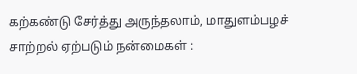கற்கண்டு சேர்த்து அருந்தலாம், மாதுளம்பழச் சாற்றல் ஏற்படும் நன்மைகள் :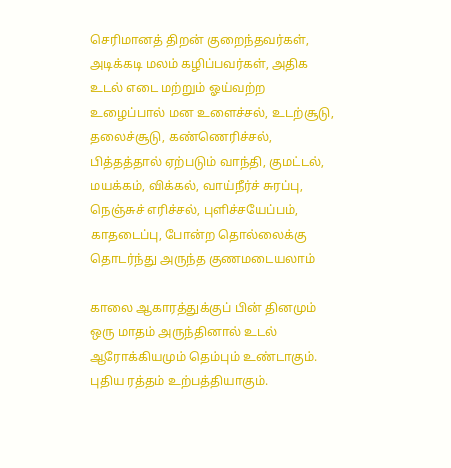செரிமானத் திறன் குறைந்தவர்கள், அடிக்கடி மலம் கழிப்பவர்கள், அதிக உடல் எடை மற்றும் ஓய்வற்ற உழைப்பால் மன உளைச்சல், உடற்சூடு, தலைச்சூடு, கண்ணெரிச்சல், பித்தத்தால் ஏற்படும் வாந்தி, குமட்டல், மயக்கம், விக்கல், வாய்நீர்ச் சுரப்பு, நெஞ்சுச் எரிச்சல், புளிச்சயேப்பம், காதடைப்பு, போன்ற தொல்லைக்கு தொடர்ந்து அருந்த குணமடையலாம்

காலை ஆகாரத்துக்குப் பின் தினமும் ஒரு மாதம் அருந்தினால் உடல் ஆரோக்கியமும் தெம்பும் உண்டாகும். புதிய ரத்தம் உற்பத்தியாகும்.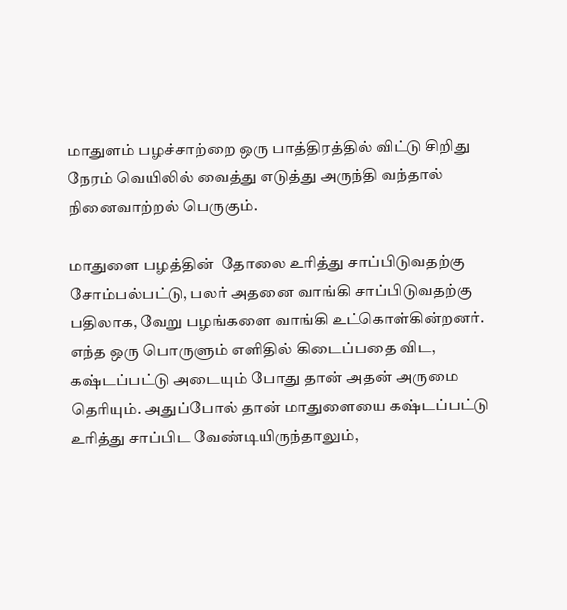மாதுளம் பழச்சாற்றை ஒரு பாத்திரத்தில் விட்டு சிறிது நேரம் வெயிலில் வைத்து எடுத்து அருந்தி வந்தால் நினைவாற்றல் பெருகும்.

மாதுளை பழத்தின்  தோலை உரித்து சாப்பிடுவதற்கு சோம்பல்பட்டு, பலர் அதனை வாங்கி சாப்பிடுவதற்கு பதிலாக, வேறு பழங்களை வாங்கி உட்கொள்கின்றனர். எந்த ஒரு பொருளும் எளிதில் கிடைப்பதை விட, கஷ்டப்பட்டு அடையும் போது தான் அதன் அருமை தெரியும். அதுப்போல் தான் மாதுளையை கஷ்டப்பட்டு உரித்து சாப்பிட வேண்டியிருந்தாலும்,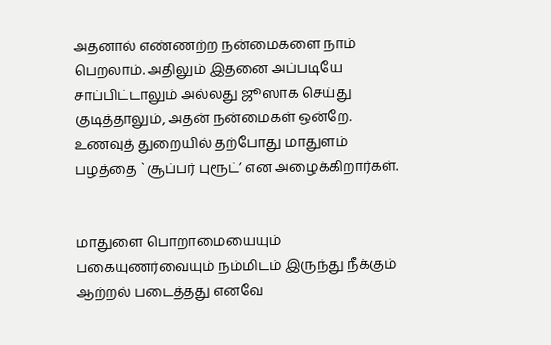அதனால் எண்ணற்ற நன்மைகளை நாம் பெறலாம். அதிலும் இதனை அப்படியே சாப்பிட்டாலும் அல்லது ஜூஸாக செய்து குடித்தாலும், அதன் நன்மைகள் ஒன்றே. உணவுத் துறையில் தற்போது மாதுளம் பழத்தை `சூப்பர் புரூட்’ என அழைக்கிறார்கள்.


மாதுளை பொறாமையையும் பகையுணர்வையும் நம்மிடம் இருந்து நீக்கும் ஆற்றல் படைத்தது எனவே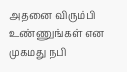அதனை விரும்பி உண்ணுங்கள் என முகமது நபி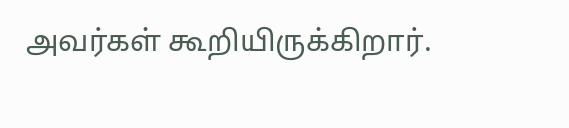அவர்கள் கூறியிருக்கிறார்.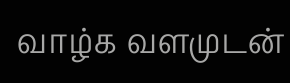வாழ்க வளமுடன்